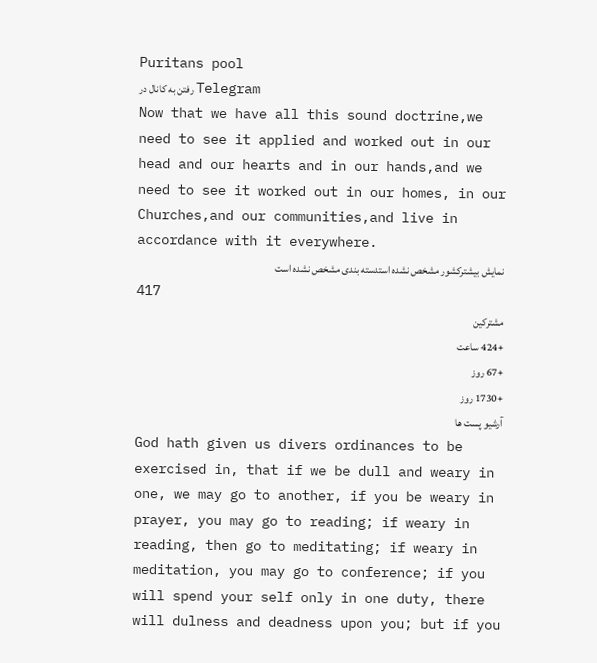Puritans pool
رفتن به کانال در Telegram
Now that we have all this sound doctrine,we need to see it applied and worked out in our head and our hearts and in our hands,and we need to see it worked out in our homes, in our Churches,and our communities,and live in accordance with it everywhere.
نمایش بیشترکشور مشخص نشده استدسته بندی مشخص نشده است
417
مشترکین
+424 ساعت
+67 روز
+1730 روز
آرشیو پست ها
God hath given us divers ordinances to be exercised in, that if we be dull and weary in one, we may go to another, if you be weary in prayer, you may go to reading; if weary in reading, then go to meditating; if weary in meditation, you may go to conference; if you will spend your self only in one duty, there will dulness and deadness upon you; but if you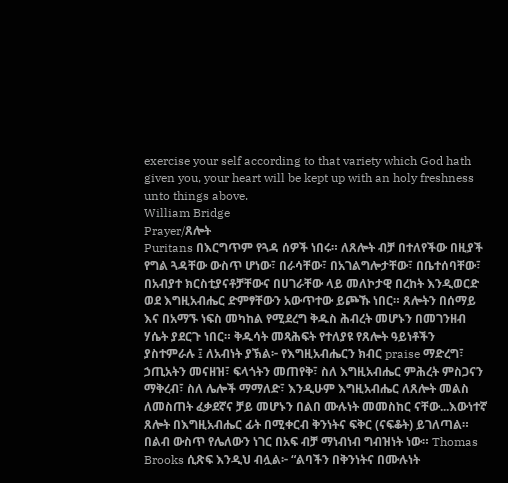exercise your self according to that variety which God hath given you, your heart will be kept up with an holy freshness unto things above.
William Bridge
Prayer/ጸሎት
Puritans በእርግጥም የጓዳ ሰዎች ነበሩ። ለጸሎት ብቻ በተለየችው በዚያች የግል ጓዳቸው ውስጥ ሆነው፣ በራሳቸው፣ በአገልግሎታቸው፣ በቤተሰባቸው፣ በአብያተ ክርስቲያናቶቻቸውና በሀገራቸው ላይ መለኮታዊ በረከት እንዲወርድ ወደ እግዚአብሔር ድምፃቸውን አውጥተው ይጮኹ ነበር። ጸሎትን በሰማይ እና በአማኙ ነፍስ መካከል የሚደረግ ቅዱስ ሕብረት መሆኑን በመገንዘብ ሃሴት ያደርጉ ነበር። ቅዱሳት መጻሕፍት የተለያዩ የጸሎት ዓይነቶችን ያስተምራሉ ፤ ለአብነት ያኽል፦ የእግዚአብሔርን ክብር praise ማድረግ፣ ኃጢአትን መናዘዝ፣ ፍላጎትን መጠየቅ፣ ስለ እግዚአብሔር ምሕረት ምስጋናን ማቅረብ፣ ስለ ሌሎች ማማለድ፣ እንዲሁም እግዚአብሔር ለጸሎት መልስ ለመስጠት ፈቃደኛና ቻይ መሆኑን በልበ ሙሉነት መመስከር ናቸው...እውነተኛ ጸሎት በእግዚአብሔር ፊት በሚቀርብ ቅንነትና ፍቅር (ናፍቆት) ይገለጣል። በልብ ውስጥ የሌለውን ነገር በአፍ ብቻ ማነብነብ ግብዝነት ነው። Thomas Brooks ሲጽፍ እንዲህ ብሏል፦ “ልባችን በቅንነትና በሙሉነት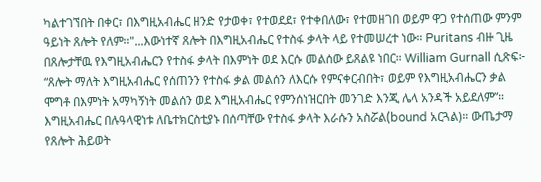ካልተገኘበት በቀር፣ በእግዚአብሔር ዘንድ የታወቀ፣ የተወደደ፣ የተቀበለው፣ የተመዘገበ ወይም ዋጋ የተሰጠው ምንም ዓይነት ጸሎት የለም።"...እውነተኛ ጸሎት በእግዚአብሔር የተስፋ ቃላት ላይ የተመሠረተ ነው። Puritans ብዙ ጊዜ በጸሎታቸዉ የእግዚአብሔርን የተስፋ ቃላት በእምነት ወደ እርሱ መልሰው ይጸልዩ ነበር። William Gurnall ሲጽፍ፦ “ጸሎት ማለት እግዚአብሔር የሰጠንን የተስፋ ቃል መልሰን ለእርሱ የምናቀርብበት፣ ወይም የእግዚአብሔርን ቃል ሞግቶ በእምነት አማካኝነት መልሰን ወደ እግዚአብሔር የምንሰነዝርበት መንገድ እንጂ ሌላ አንዳች አይደለም”። እግዚአብሔር በሉዓላዊነቱ ለቤተክርስቲያኑ በሰጣቸው የተስፋ ቃላት እራሱን አስሯል(bound አርጓል)። ውጤታማ የጸሎት ሕይወት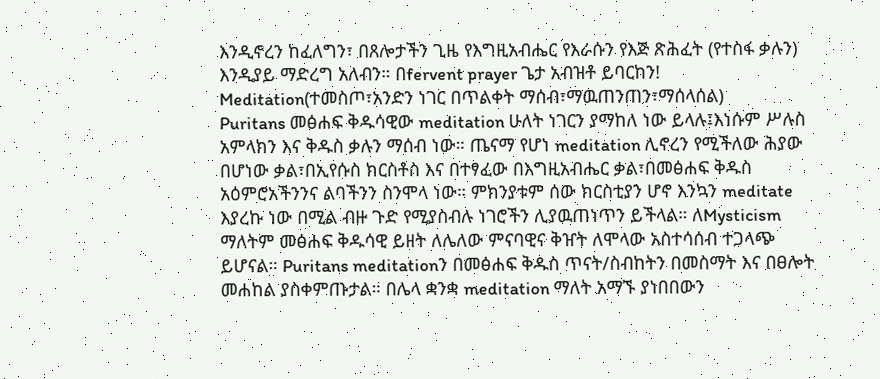እንዲኖረን ከፈለግን፣ በጸሎታችን ጊዜ የእግዚአብሔር የእራሱን የእጅ ጽሕፈት (የተስፋ ቃሉን) እንዲያይ ማድረግ አለብን። በfervent prayer ጌታ አብዝቶ ይባርከን!
Meditation(ተመስጦ፣አንድን ነገር በጥልቀት ማሰብ፣ማዉጠንጠን፣ማሰላሰል)
Puritans መፅሐፍ ቅዱሳዊው meditation ሁለት ነገርን ያማከለ ነው ይላሉ፤እነሱም ሥሉስ አምላክን እና ቅዱስ ቃሉን ማሰብ ነው። ጤናማ የሆነ meditation ሊኖረን የሚችለው ሕያው በሆነው ቃል፣በኢየሱስ ክርስቶስ እና በተፃፈው በእግዚአብሔር ቃል፣በመፅሐፍ ቅዱስ አዕምሮአችንንና ልባችንን ስንሞላ ነው። ምክንያቱም ሰው ክርስቲያን ሆኖ እንኳን meditate እያረኩ ነው በሚል ብዙ ጉድ የሚያስብሉ ነገሮችን ሊያዉጠነጥን ይችላል። ለMysticism ማለትም መፅሐፍ ቅዱሳዊ ይዘት ለሌለው ምናባዊና ቅዠት ለሞላው አስተሳሰብ ተጋላጭ ይሆናል። Puritans meditationን በመፅሐፍ ቅዱስ ጥናት/ስብከትን በመስማት እና በፀሎት መሐከል ያስቀምጡታል። በሌላ ቋንቋ meditation ማለት አማኙ ያነበበውን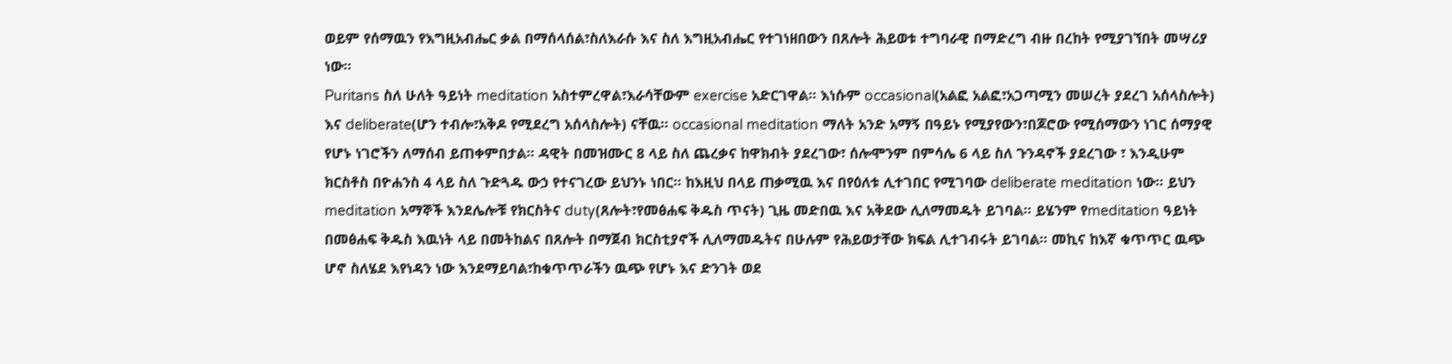ወይም የሰማዉን የእግዚአብሔር ቃል በማሰላሰል፣ስለእራሱ እና ስለ እግዚአብሔር የተገነዘበውን በጸሎት ሕይወቱ ተግባራዊ በማድረግ ብዙ በረከት የሚያገኘበት መሣሪያ ነው።
Puritans ስለ ሁለት ዓይነት meditation አስተምረዋል፣እራሳቸውም exercise አድርገዋል። እነሱም occasional(አልፎ አልፎ፣አጋጣሚን መሠረት ያደረገ አሰላስሎት) እና deliberate(ሆን ተብሎ፣አቅዶ የሚደረግ አሰላስሎት) ናቸዉ። occasional meditation ማለት አንድ አማኝ በዓይኑ የሚያየውን፣በጆሮው የሚሰማውን ነገር ሰማያዊ የሆኑ ነገሮችን ለማሰብ ይጠቀምበታል። ዳዊት በመዝሙር 8 ላይ ስለ ጨረቃና ከዋክብት ያደረገው፣ ሰሎሞንም በምሳሌ 6 ላይ ስለ ጉንዳኖች ያደረገው ፣ እንዲሁም ክርስቶስ በዮሐንስ 4 ላይ ስለ ጉድጓዱ ውኃ የተናገረው ይህንኑ ነበር። ከእዚህ በላይ ጠቃሚዉ እና በየዕለቱ ሊተገበር የሚገባው deliberate meditation ነው። ይህን meditation አማኞች እንደሌሎቹ የክርስትና duty(ጸሎት፣የመፅሐፍ ቅዱስ ጥናት) ጊዜ መድበዉ እና አቅደው ሊለማመዱት ይገባል። ይሄንም የmeditation ዓይነት በመፅሐፍ ቅዱስ እዉነት ላይ በመትከልና በጸሎት በማጀብ ክርስቲያኖች ሊለማመዱትና በሁሉም የሕይወታቸው ክፍል ሊተገብሩት ይገባል። መኪና ከእኛ ቁጥጥር ዉጭ ሆኖ ስለሄደ እየነዳን ነው እንደማይባል፣ከቁጥጥራችን ዉጭ የሆኑ እና ድንገት ወደ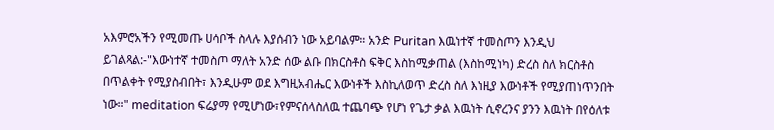አእምሮአችን የሚመጡ ሀሳቦች ስላሉ እያሰብን ነው አይባልም። አንድ Puritan እዉነተኛ ተመስጦን እንዲህ ይገልጻል:-"እውነተኛ ተመስጦ ማለት አንድ ሰው ልቡ በክርስቶስ ፍቅር እስከሚቃጠል (እስከሚነካ) ድረስ ስለ ክርስቶስ በጥልቀት የሚያስብበት፣ እንዲሁም ወደ እግዚአብሔር እውነቶች እስኪለወጥ ድረስ ስለ እነዚያ እውነቶች የሚያጠነጥንበት ነው።" meditation ፍሬያማ የሚሆነው፣የምናሰላስለዉ ተጨባጭ የሆነ የጌታ ቃል እዉነት ሲኖረንና ያንን እዉነት በየዕለቱ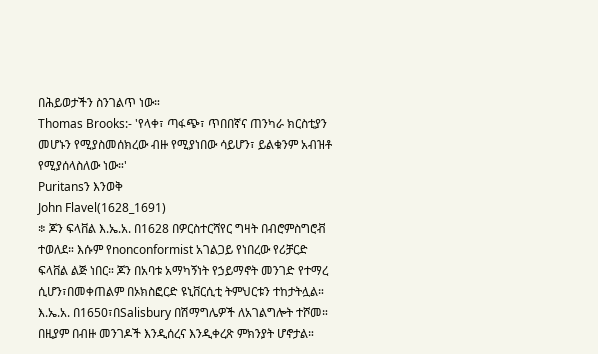በሕይወታችን ስንገልጥ ነው።
Thomas Brooks:- 'የላቀ፣ ጣፋጭ፣ ጥበበኛና ጠንካራ ክርስቲያን መሆኑን የሚያስመሰክረው ብዙ የሚያነበው ሳይሆን፣ ይልቁንም አብዝቶ የሚያሰላስለው ነው።'
Puritansን እንወቅ
John Flavel(1628_1691)
፨ ጆን ፍላቨል እ.ኤ.አ. በ1628 በዎርስተርሻየር ግዛት በብሮምስግሮቭ ተወለደ። እሱም የnonconformist አገልጋይ የነበረው የሪቻርድ ፍላቨል ልጅ ነበር። ጆን በአባቱ አማካኝነት የኃይማኖት መንገድ የተማረ ሲሆን፣በመቀጠልም በኦክስፎርድ ዩኒቨርሲቲ ትምህርቱን ተከታትሏል። እ.ኤ.አ. በ1650፣በSalisbury በሽማግሌዎች ለአገልግሎት ተሾመ። በዚያም በብዙ መንገዶች እንዲሰረና እንዲቀረጽ ምክንያት ሆኖታል።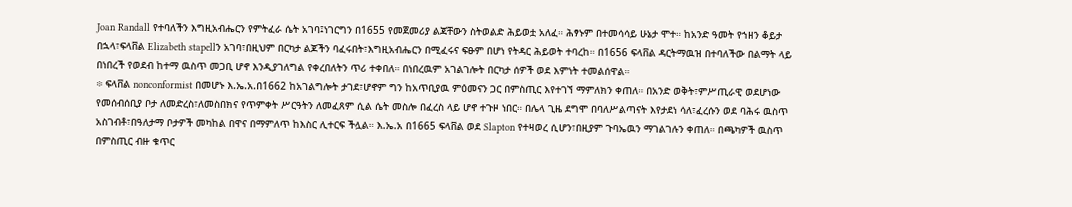Joan Randall የተባለችን እግዚአብሔርን የምትፈራ ሴት አገባ፤ነገርግን በ1655 የመጀመሪያ ልጃቸውን ስትወልድ ሕይወቷ አለፈ። ሕፃኑም በተመሳሳይ ሁኔታ ሞተ። ከአንድ ዓመት የኀዘን ቆይታ በኋላ፣ፍላቨል Elizabeth stapellን አገባ፣በዚህም በርካታ ልጆችን ባፈሩበት፣እግዚአብሔርን በሚፈሩና ፍፁም በሆነ የትዳር ሕይወት ተባረከ። በ1656 ፍላቨል ዳርትማዉዝ በተባለችው በልማት ላይ በነበረች የወደብ ከተማ ዉስጥ መጋቢ ሆኖ እንዲያገለግል የቀረበለትን ጥሪ ተቀበለ። በነበረዉም አገልገሎት በርካታ ሰዎች ወደ እምነት ተመልሰዋል።
፨ ፍላቨል nonconformist በመሆኑ እ.ኤ.አ.በ1662 ከአገልግሎት ታገደ፣ሆኖም ግን ከአጥቢያዉ ምዕመናን ጋር በምስጢር እየተገኘ ማምለክን ቀጠለ። በአንድ ወቅት፣ምሥጢራዊ ወደሆነው የመሰብሰቢያ ቦታ ለመድረስ፣ለመስበክና የጥምቀት ሥርዓትን ለመፈጸም ሲል ሴት መስሎ በፈረስ ላይ ሆኖ ተጉዞ ነበር። በሌላ ጊዜ ደግሞ በባለሥልጣናት እየታደነ ሳለ፣ፈረሱን ወደ ባሕሩ ዉስጥ አስገብቶ፣በዓለታማ ቦታዎች መካከል በዋና በማምለጥ ከእስር ሊተርፍ ችሏል። እ.ኤ.አ በ1665 ፍላቨል ወደ Slapton የተዛወረ ሲሆን፣በዚያም ጉባኤዉን ማገልገሉን ቀጠለ። በጫካዎች ዉስጥ በምስጢር ብዙ ቁጥር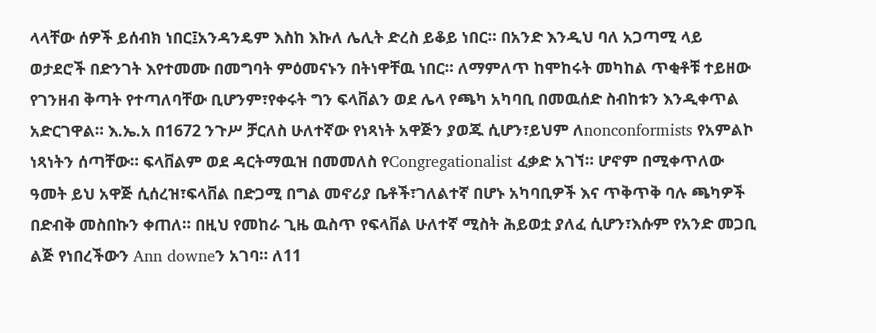ላላቸው ሰዎች ይሰብክ ነበር፤አንዳንዴም እስከ እኩለ ሌሊት ድረስ ይቆይ ነበር። በአንድ እንዲህ ባለ አጋጣሚ ላይ ወታደሮች በድንገት እየተመሙ በመግባት ምዕመናኑን በትነዋቸዉ ነበር። ለማምለጥ ከሞከሩት መካከል ጥቂቶቹ ተይዘው የገንዘብ ቅጣት የተጣለባቸው ቢሆንም፣የቀሩት ግን ፍላቨልን ወደ ሌላ የጫካ አካባቢ በመዉሰድ ስብከቱን እንዲቀጥል አድርገዋል። እ.ኤ.አ በ1672 ንጉሥ ቻርለስ ሁለተኛው የነጻነት አዋጅን ያወጁ ሲሆን፣ይህም ለnonconformists የአምልኮ ነጻነትን ሰጣቸው። ፍላቨልም ወደ ዳርትማዉዝ በመመለስ የCongregationalist ፈቃድ አገኘ። ሆኖም በሚቀጥለው ዓመት ይህ አዋጅ ሲሰረዝ፣ፍላቨል በድጋሚ በግል መኖሪያ ቤቶች፣ገለልተኛ በሆኑ አካባቢዎች እና ጥቅጥቅ ባሉ ጫካዎች በድብቅ መስበኩን ቀጠለ። በዚህ የመከራ ጊዜ ዉስጥ የፍላቨል ሁለተኛ ሚስት ሕይወቷ ያለፈ ሲሆን፣እሱም የአንድ መጋቢ ልጅ የነበረችውን Ann downeን አገባ። ለ11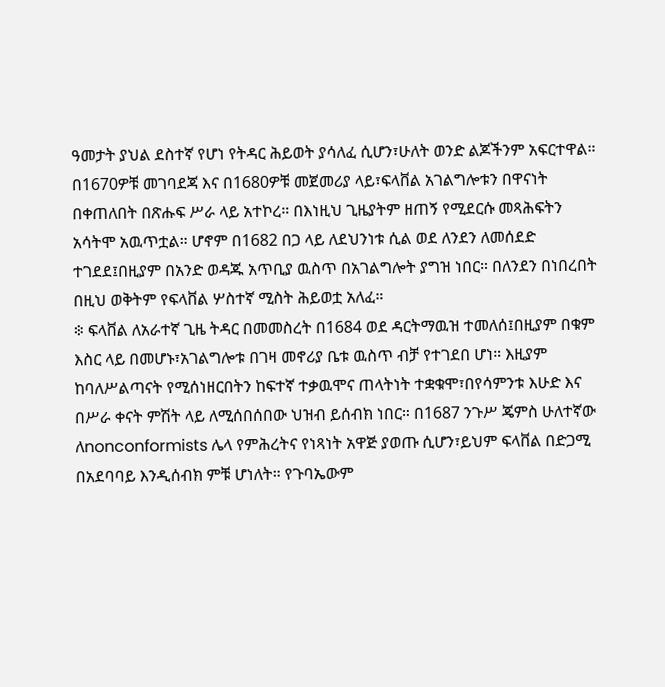ዓመታት ያህል ደስተኛ የሆነ የትዳር ሕይወት ያሳለፈ ሲሆን፣ሁለት ወንድ ልጆችንም አፍርተዋል። በ1670ዎቹ መገባደጃ እና በ1680ዎቹ መጀመሪያ ላይ፣ፍላቨል አገልግሎቱን በዋናነት በቀጠለበት በጽሑፍ ሥራ ላይ አተኮረ። በእነዚህ ጊዜያትም ዘጠኝ የሚደርሱ መጻሕፍትን አሳትሞ አዉጥቷል። ሆኖም በ1682 በጋ ላይ ለደህንነቱ ሲል ወደ ለንደን ለመሰደድ ተገደደ፤በዚያም በአንድ ወዳጁ አጥቢያ ዉስጥ በአገልግሎት ያግዝ ነበር። በለንደን በነበረበት በዚህ ወቅትም የፍላቨል ሦስተኛ ሚስት ሕይወቷ አለፈ።
፨ ፍላቨል ለአራተኛ ጊዜ ትዳር በመመስረት በ1684 ወደ ዳርትማዉዝ ተመለሰ፤በዚያም በቁም እስር ላይ በመሆኑ፣አገልግሎቱ በገዛ መኖሪያ ቤቱ ዉስጥ ብቻ የተገደበ ሆነ። እዚያም ከባለሥልጣናት የሚሰነዘርበትን ከፍተኛ ተቃዉሞና ጠላትነት ተቋቁሞ፣በየሳምንቱ እሁድ እና በሥራ ቀናት ምሽት ላይ ለሚሰበሰበው ህዝብ ይሰብክ ነበር። በ1687 ንጉሥ ጄምስ ሁለተኛው ለnonconformists ሌላ የምሕረትና የነጻነት አዋጅ ያወጡ ሲሆን፣ይህም ፍላቨል በድጋሚ በአደባባይ እንዲሰብክ ምቹ ሆነለት። የጉባኤውም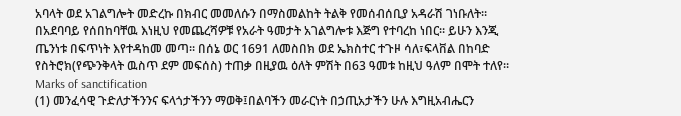አባላት ወደ አገልግሎት መድረኩ በክብር መመለሱን በማስመልከት ትልቅ የመሰብሰቢያ አዳራሽ ገነቡለት። በአደባባይ የሰበከባቸዉ እነዚህ የመጨረሻዎቹ የአራት ዓመታት አገልግሎቱ እጅግ የተባረከ ነበር። ይሁን እንጂ ጤንነቱ በፍጥነት እየተዳከመ መጣ። በሰኔ ወር 1691 ለመስበክ ወደ ኤክስተር ተጉዞ ሳለ፣ፍላቨል በከባድ የስትሮክ(የጭንቅላት ዉስጥ ደም መፍሰስ) ተጠቃ በዚያዉ ዕለት ምሽት በ63 ዓመቱ ከዚህ ዓለም በሞት ተለየ።
Marks of sanctification
(1) መንፈሳዊ ጉድለታችንንና ፍላጎታችንን ማወቅ፤በልባችን መራርነት በኃጢአታችን ሁሉ እግዚአብሔርን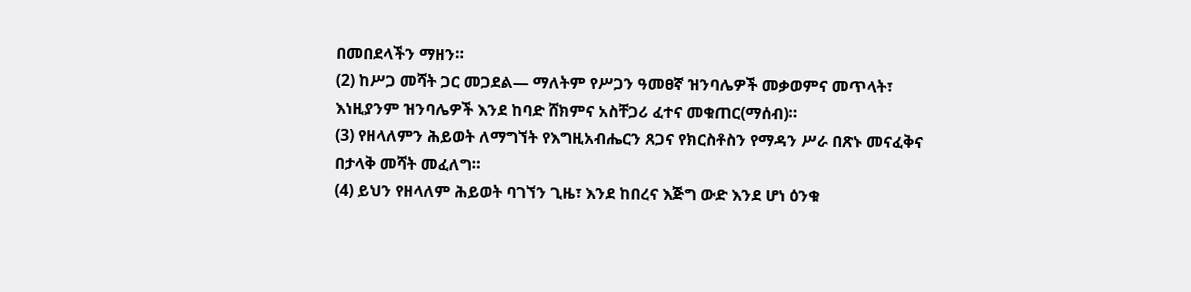በመበደላችን ማዘን።
(2) ከሥጋ መሻት ጋር መጋደል— ማለትም የሥጋን ዓመፀኛ ዝንባሌዎች መቃወምና መጥላት፣ እነዚያንም ዝንባሌዎች እንደ ከባድ ሸክምና አስቸጋሪ ፈተና መቁጠር(ማሰብ)።
(3) የዘላለምን ሕይወት ለማግኘት የእግዚአብሔርን ጸጋና የክርስቶስን የማዳን ሥራ በጽኑ መናፈቅና በታላቅ መሻት መፈለግ።
(4) ይህን የዘላለም ሕይወት ባገኘን ጊዜ፣ እንደ ከበረና እጅግ ውድ እንደ ሆነ ዕንቁ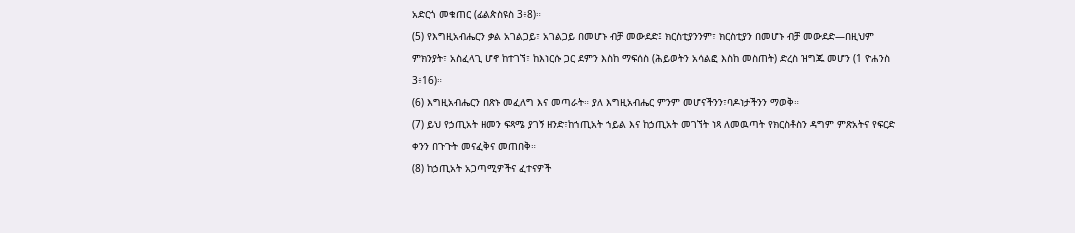አድርጎ መቁጠር (ፊልጵስዩስ 3፥8)።
(5) የእግዚአብሔርን ቃል አገልጋይ፣ አገልጋይ በመሆኑ ብቻ መውደድ፤ ክርስቲያንንም፣ ክርስቲያን በመሆኑ ብቻ መውደድ—በዚህም ምክንያት፣ አስፈላጊ ሆኖ ከተገኘ፣ ከእነርሱ ጋር ደምን እስከ ማፍሰስ (ሕይወትን አሳልፎ እስከ መስጠት) ድረስ ዝግጁ መሆን (1 ዮሐንስ 3፥16)።
(6) እግዚአብሔርን በጽኑ መፈለግ እና መጣራት። ያለ እግዚአብሔር ምንም መሆናችንን፣ባዶነታችንን ማወቅ።
(7) ይህ የኃጢአት ዘመን ፍጻሜ ያገኝ ዘንድ፣ከኀጢአት ኀይል እና ከኃጢአት መገኘት ነጻ ለመዉጣት የክርስቶስን ዳግም ምጽአትና የፍርድ ቀንን በጉጉት መናፈቅና መጠበቅ።
(8) ከኃጢአት አጋጣሚዎችና ፈተናዎች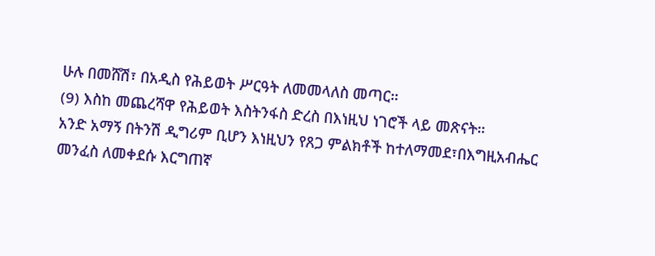ሁሉ በመሸሽ፣ በአዲስ የሕይወት ሥርዓት ለመመላለስ መጣር።
(9) እስከ መጨረሻዋ የሕይወት እስትንፋስ ድረስ በእነዚህ ነገሮች ላይ መጽናት።
አንድ አማኝ በትንሽ ዲግሪም ቢሆን እነዚህን የጸጋ ምልክቶች ከተለማመደ፣በእግዚአብሔር መንፈስ ለመቀደሱ እርግጠኛ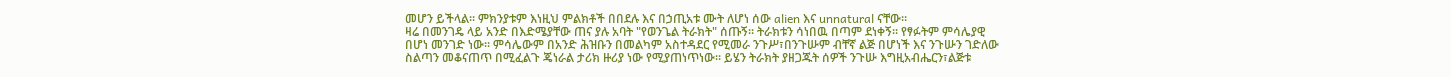መሆን ይችላል። ምክንያቱም እነዚህ ምልክቶች በበደሉ እና በኃጢአቱ ሙት ለሆነ ሰው alien እና unnatural ናቸው።
ዛሬ በመንገዴ ላይ አንድ በእድሜያቸው ጠና ያሉ አባት "የወንጌል ትራክት" ሰጡኝ። ትራክቱን ሳነበዉ በጣም ደነቀኝ። የፃፉትም ምሳሌያዊ በሆነ መንገድ ነው። ምሳሌውም በአንድ ሕዝቡን በመልካም አስተዳደር የሚመራ ንጉሥ፣በንጉሡም ብቸኛ ልጅ በሆነች እና ንጉሡን ገድለው ስልጣን መቆናጠጥ በሚፈልጉ ጄነራል ታሪክ ዙሪያ ነው የሚያጠነጥነው። ይሄን ትራክት ያዘጋጁት ሰዎች ንጉሡ እግዚአብሔርን፣ልጅቱ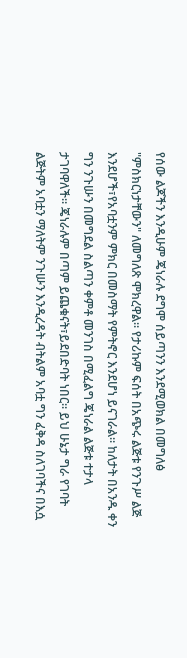የሰው ልጆችን እንዲሁም ጄነራሉ ደግሞ ሰይጣንን እንደሚወክል በመግለፅ "ምስክርነታቸውን" ለመግለጽ ሞክረዋል። የታሪኩም ፍሰት በአጭሩ ልጅቱ የንጉሥ ልጅ እንደሆች፣የአባቷንም ምክር በመስማት የምትኖር እንደሆነ ይናገራል። ከለታት በአንዱ ቀን ግን ንጉሡን በመግደል ስልጣን ቀምቶ መንገስ በሚፈልግ ጄነራል ልጅቱ ተታላ ታገባዋለች። ጄነራሉም በጣም ይጨቁናት፣ይደበድባት ነበር። ይህ ሁኔታ ግራ የገባት ልጅትም አባቷን ማለትም ንጉሡን እንዲረዳት ብትልም አባቷ ግን ፈቅዳ ስለገባችና በእሷ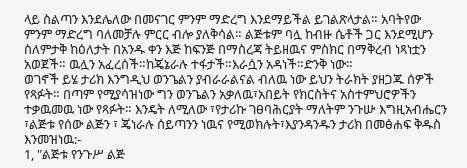ላይ ስልጣን እንደሌለው በመናገር ምንም ማድረግ እንደማይችል ይገልጽላታል። አባትየው ምንም ማድረግ ባለመቻሉ ምርር ብሎ ያለቅሳል። ልጅቱም ባሏ ከብዙ ሴቶች ጋር እንደሚሆን ስለምታቅ ከዕለታት በአንዱ ቀን እጅ ከፍንጅ በማስረጃ ትይዘዉና ምስክር በማቅረብ ነጻነቷን አወጀች። ዉሏን አፈረሰች።ከጄኔራሉ ተፋታች።እራሷን አዳነች።ድንቅ ነው።
ወገኖች ይሄ ታሪክ እንግዲህ ወንጌልን ያብራራልናል ብለዉ ነው ይህን ትራክት ያዘጋጁ ሰዎች የጻፉት። በጣም የሚያሳዝነው ግን ወንጌልን አቃለዉ፣አበይት የክርስትና አስተምህሮዎችን ተቃዉመዉ ነው የጻፉት። እንዴት ለሚለው ፣የታሪኩ ገፀባሕርያት ማለትም ንጉሡ እግዚአብሔርን ፣ልጅቱ የሰው ልጅን ፣ ጄነራሉ ሰይጣንን ነዉና የሚወክሉት፣እያንዳንዱን ታሪክ በመፅሐፍ ቅዱስ እንመዝነዉ:-
1, "ልጅቱ የንጉሥ ልጅ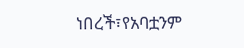ነበረች፣የአባቷንም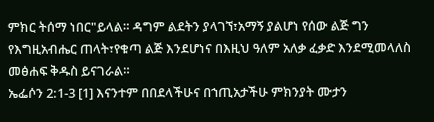ምክር ትሰማ ነበር"ይላል። ዳግም ልደትን ያላገኘ፣አማኝ ያልሆነ የሰው ልጅ ግን የእግዚአብሔር ጠላት፣የቁጣ ልጅ እንደሆነና በእዚህ ዓለም አለቃ ፈቃድ እንደሚመላለስ መፅሐፍ ቅዱስ ይናገራል።
ኤፌሶን 2:1-3 [1] እናንተም በበደላችሁና በኀጢአታችሁ ምክንያት ሙታን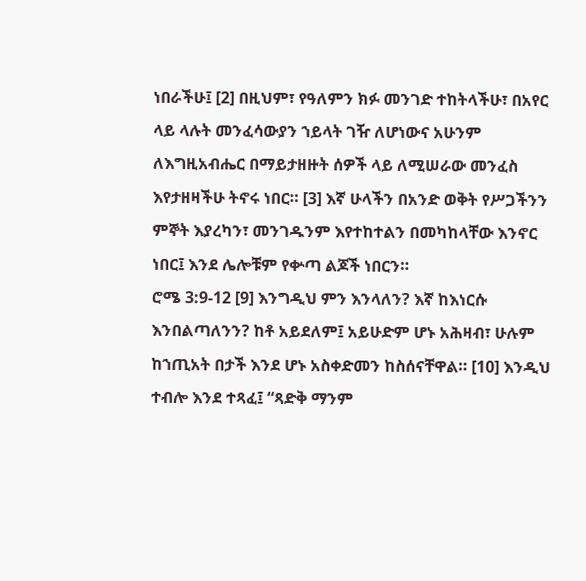ነበራችሁ፤ [2] በዚህም፣ የዓለምን ክፉ መንገድ ተከትላችሁ፣ በአየር ላይ ላሉት መንፈሳውያን ኀይላት ገዥ ለሆነውና አሁንም ለእግዚአብሔር በማይታዘዙት ሰዎች ላይ ለሚሠራው መንፈስ እየታዘዛችሁ ትኖሩ ነበር። [3] እኛ ሁላችን በአንድ ወቅት የሥጋችንን ምኞት እያረካን፣ መንገዱንም እየተከተልን በመካከላቸው እንኖር ነበር፤ እንደ ሌሎቹም የቍጣ ልጆች ነበርን።
ሮሜ 3:9-12 [9] እንግዲህ ምን እንላለን? እኛ ከእነርሱ እንበልጣለንን? ከቶ አይደለም፤ አይሁድም ሆኑ አሕዛብ፣ ሁሉም ከኀጢአት በታች እንደ ሆኑ አስቀድመን ከስሰናቸዋል። [10] እንዲህ ተብሎ እንደ ተጻፈ፤ “ጻድቅ ማንም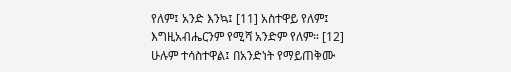የለም፤ አንድ እንኳ፤ [11] አስተዋይ የለም፤ እግዚአብሔርንም የሚሻ አንድም የለም። [12] ሁሉም ተሳስተዋል፤ በአንድነት የማይጠቅሙ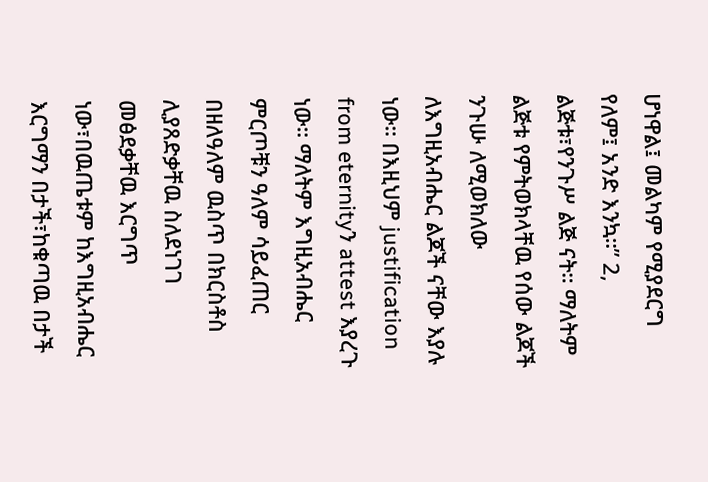ሆነዋል፤ መልካም የሚያደርግ የለም፤ አንድ እንኳ።” 2, ልጅቱ፣የንጉሥ ልጅ ናት። ማለትም ልጅቱ የምትወክላቸዉ የሰው ልጆች ንጉሡ ለሚወክለው ለእግዚአብሔር ልጆች ናቸው እያሉ ነው። በእዚህም justification from eternityን attest እያረጉ ነው። ማለትም እግዚአብሔር ምርጦቹን ዓለም ሳይፈጠር በዘለዓለም ዉስጥ በክርስቶስ ሊያጸድቃቸዉ ስለደነገገ መፅደቃቸዉ እርግጥ ነው፣በዉጤቱም ከእግዚአብሔር እርግማን በታች፣ከቁጣዉ በታች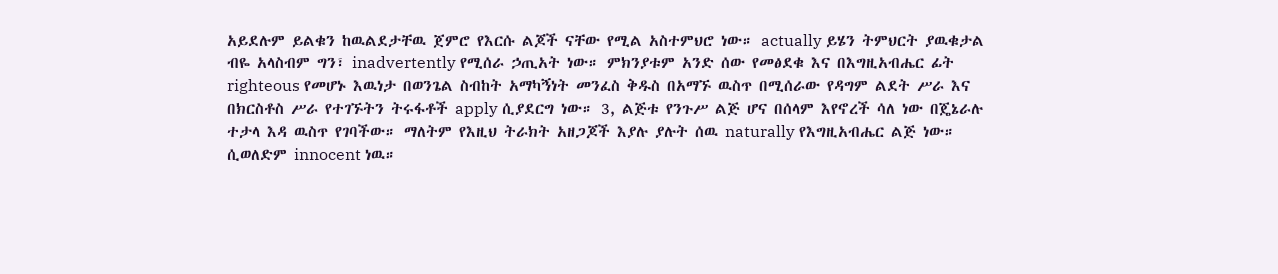አይደሉም ይልቁን ከዉልደታቸዉ ጀምሮ የእርሱ ልጆች ናቸው የሚል አስተምህሮ ነው። actually ይሄን ትምህርት ያዉቁታል ብዬ አላስብም ግን፣ inadvertently የሚሰራ ኃጢአት ነው። ምክንያቱም አንድ ሰው የመፅደቁ እና በእግዚአብሔር ፊት righteous የመሆኑ እዉነታ በወንጌል ስብከት አማካኝነት መንፈስ ቅዱስ በአማኙ ዉስጥ በሚሰራው የዳግም ልደት ሥራ እና በክርስቶስ ሥራ የተገኙትን ትሩፋቶች apply ሲያደርግ ነው። 3, ልጅቱ የንጉሥ ልጅ ሆና በሰላም እየኖረች ሳለ ነው በጄኔራሉ ተታላ እዳ ዉስጥ የገባችው። ማለትም የእዚህ ትራክት አዘጋጆች እያሉ ያሉት ሰዉ naturally የእግዚአብሔር ልጅ ነው። ሲወለድም innocent ነዉ።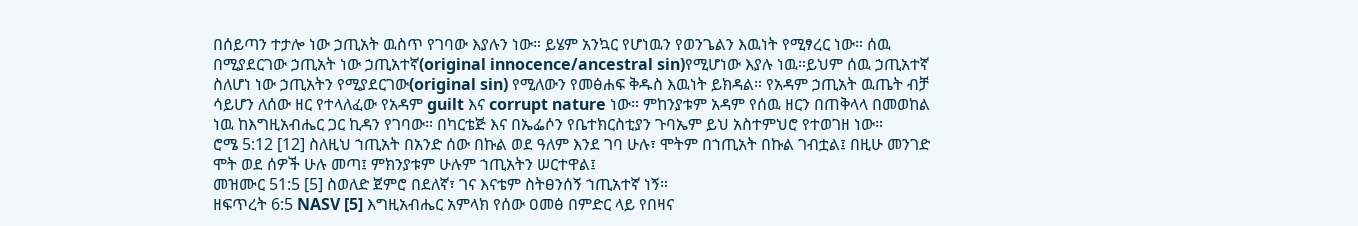በሰይጣን ተታሎ ነው ኃጢአት ዉስጥ የገባው እያሉን ነው። ይሄም አንኳር የሆነዉን የወንጌልን እዉነት የሚፃረር ነው። ሰዉ በሚያደርገው ኃጢአት ነው ኃጢአተኛ(original innocence/ancestral sin)የሚሆነው እያሉ ነዉ።ይህም ሰዉ ኃጢአተኛ ስለሆነ ነው ኃጢአትን የሚያደርገው(original sin) የሚለውን የመፅሐፍ ቅዱስ እዉነት ይክዳል። የአዳም ኃጢአት ዉጤት ብቻ ሳይሆን ለሰው ዘር የተላለፈው የአዳም guilt እና corrupt nature ነው። ምከንያቱም አዳም የሰዉ ዘርን በጠቅላላ በመወከል ነዉ ከእግዚአብሔር ጋር ኪዳን የገባው። በካርቴጅ እና በኤፌሶን የቤተክርስቲያን ጉባኤም ይህ አስተምህሮ የተወገዘ ነው።
ሮሜ 5:12 [12] ስለዚህ ኀጢአት በአንድ ሰው በኩል ወደ ዓለም እንደ ገባ ሁሉ፣ ሞትም በኀጢአት በኩል ገብቷል፤ በዚሁ መንገድ ሞት ወደ ሰዎች ሁሉ መጣ፤ ምክንያቱም ሁሉም ኀጢአትን ሠርተዋል፤
መዝሙር 51:5 [5] ስወለድ ጀምሮ በደለኛ፣ ገና እናቴም ስትፀንሰኝ ኀጢአተኛ ነኝ።
ዘፍጥረት 6:5 NASV [5] እግዚአብሔር አምላክ የሰው ዐመፅ በምድር ላይ የበዛና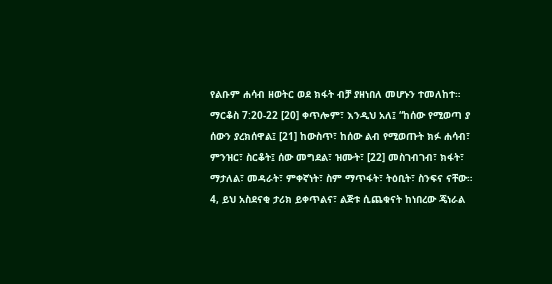የልቡም ሐሳብ ዘወትር ወደ ክፋት ብቻ ያዘነበለ መሆኑን ተመለከተ።
ማርቆስ 7:20-22 [20] ቀጥሎም፣ እንዲህ አለ፤ “ከሰው የሚወጣ ያ ሰውን ያረክሰዋል፤ [21] ከውስጥ፣ ከሰው ልብ የሚወጡት ክፉ ሐሳብ፣ ምንዝር፣ ስርቆት፤ ሰው መግደል፣ ዝሙት፣ [22] መስገብገብ፣ ክፋት፣ ማታለል፣ መዳራት፣ ምቀኛነት፣ ስም ማጥፋት፣ ትዕቢት፣ ስንፍና ናቸው። 4, ይህ አስደናቂ ታሪክ ይቀጥልና፣ ልጅቱ ሲጨቁናት ከነበረው ጄነራል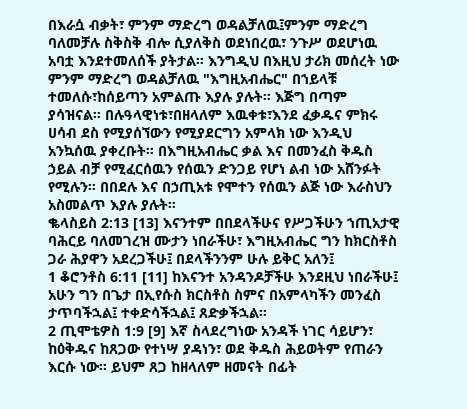በእራሷ ብቃት፣ ምንም ማድረግ ወዳልቻለዉ፤ምንም ማድረግ ባለመቻሉ ስቅስቅ ብሎ ሲያለቅስ ወደነበረዉ፣ ንጉሥ ወደሆነዉ አባቷ እንደተመለሰች ያትታል። እንግዲህ በእዚህ ታሪክ መሰረት ነው ምንም ማድረግ ወዳልቻለዉ "እግዚአብሔር" በኀይላቹ ተመለሱ፣ከሰይጣን አምልጡ እያሉ ያሉት። እጅግ በጣም ያሳዝናል። በሉዓላዊነቱ፣በዘላለም እዉቀቱ፣እንደ ፈቃዱና ምክሩ ሀሳብ ደስ የሚያሰኘውን የሚያደርግን አምላክ ነው እንዲህ አንኳሰዉ ያቀረቡት። በእግዚአብሔር ቃል እና በመንፈስ ቅዱስ ኃይል ብቻ የሚፈርሰዉን የሰዉን ድንጋይ የሆነ ልብ ነው አሸንፉት የሚሉን። በበደሉ እና በኃጢአቱ የሞተን የሰዉን ልጅ ነው እራስህን አስመልጥ እያሉ ያሉት።
ቈላስይስ 2:13 [13] እናንተም በበደላችሁና የሥጋችሁን ኀጢአታዊ ባሕርይ ባለመገረዝ ሙታን ነበራችሁ፣ እግዚአብሔር ግን ከክርስቶስ ጋራ ሕያዋን አደረጋችሁ፤ በደላችንንም ሁሉ ይቅር አለን፤
1 ቆሮንቶስ 6:11 [11] ከእናንተ አንዳንዶቻችሁ እንደዚህ ነበራችሁ፤ አሁን ግን በጌታ በኢየሱስ ክርስቶስ ስምና በአምላካችን መንፈስ ታጥባችኋል፤ ተቀድሳችኋል፤ ጸድቃችኋል።
2 ጢሞቴዎስ 1:9 [9] እኛ ስላደረግነው አንዳች ነገር ሳይሆን፣ ከዕቅዱና ከጸጋው የተነሣ ያዳነን፣ ወደ ቅዱስ ሕይወትም የጠራን እርሱ ነው። ይህም ጸጋ ከዘላለም ዘመናት በፊት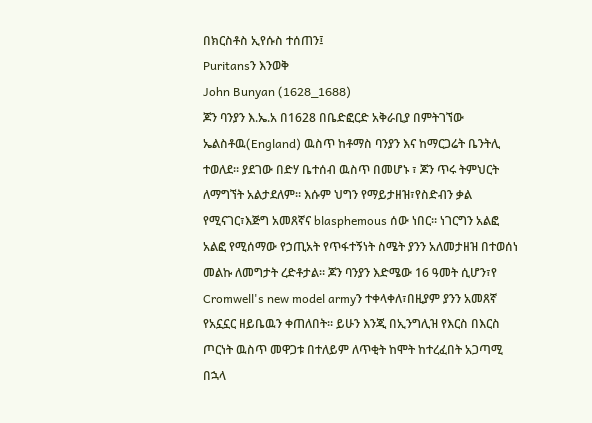በክርስቶስ ኢየሱስ ተሰጠን፤
Puritansን እንወቅ
John Bunyan (1628_1688)
ጆን ባንያን እ.ኤ.አ በ1628 በቤድፎርድ አቅራቢያ በምትገኘው ኤልስቶዉ(England) ዉስጥ ከቶማስ ባንያን እና ከማርጋሬት ቤንትሊ ተወለደ። ያደገው በድሃ ቤተሰብ ዉስጥ በመሆኑ ፣ ጆን ጥሩ ትምህርት ለማግኘት አልታደለም። እሱም ህግን የማይታዘዝ፣የስድብን ቃል የሚናገር፣እጅግ አመጸኛና blasphemous ሰው ነበር። ነገርግን አልፎ አልፎ የሚሰማው የኃጢአት የጥፋተኝነት ስሜት ያንን አለመታዘዝ በተወሰነ መልኩ ለመግታት ረድቶታል። ጆን ባንያን እድሜው 16 ዓመት ሲሆን፣የ Cromwell's new model armyን ተቀላቀለ፣በዚያም ያንን አመጸኛ የአኗኗር ዘይቤዉን ቀጠለበት። ይሁን እንጂ በኢንግሊዝ የእርስ በእርስ ጦርነት ዉስጥ መዋጋቱ በተለይም ለጥቂት ከሞት ከተረፈበት አጋጣሚ በኋላ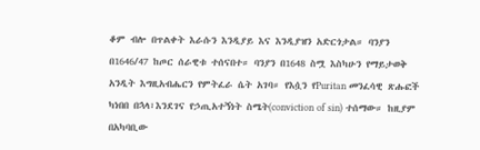ቆም ብሎ በጥልቀት እራሱን እንዲያይ እና እንዲያዝን አድርጎታል። ባንያን በ1646/47 ከጦር ሰራዊቱ ተሰናበተ። ባንያን በ1648 ስሟ እስካሁን የማይታወቅ አንዲት እግዚአብሔርን የምትፈራ ሴት አገባ። የእሷን የPuritan መንፈሳዊ ጽሑፎች ካነበበ በኋላ፣እንደገና የኃጢአተኝነት ስሜት(conviction of sin) ተሰማው። ከዚያም በአካባቢው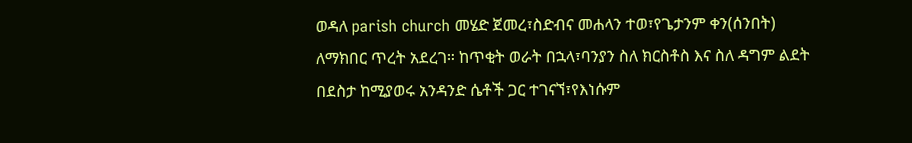ወዳለ parish church መሄድ ጀመረ፣ስድብና መሐላን ተወ፣የጌታንም ቀን(ሰንበት) ለማክበር ጥረት አደረገ። ከጥቂት ወራት በኋላ፣ባንያን ስለ ክርስቶስ እና ስለ ዳግም ልደት በደስታ ከሚያወሩ አንዳንድ ሴቶች ጋር ተገናኘ፣የእነሱም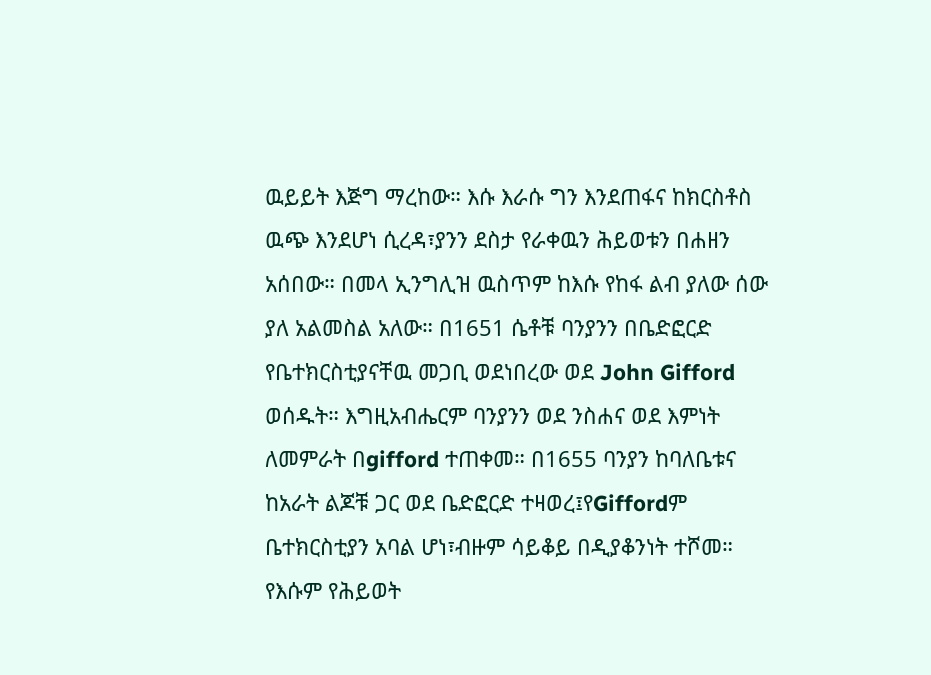ዉይይት እጅግ ማረከው። እሱ እራሱ ግን እንደጠፋና ከክርስቶስ ዉጭ እንደሆነ ሲረዳ፣ያንን ደስታ የራቀዉን ሕይወቱን በሐዘን አሰበው። በመላ ኢንግሊዝ ዉስጥም ከእሱ የከፋ ልብ ያለው ሰው ያለ አልመስል አለው። በ1651 ሴቶቹ ባንያንን በቤድፎርድ የቤተክርስቲያናቸዉ መጋቢ ወደነበረው ወደ John Gifford ወሰዱት። እግዚአብሔርም ባንያንን ወደ ንስሐና ወደ እምነት ለመምራት በgifford ተጠቀመ። በ1655 ባንያን ከባለቤቱና ከአራት ልጆቹ ጋር ወደ ቤድፎርድ ተዛወረ፤የGiffordም ቤተክርስቲያን አባል ሆነ፣ብዙም ሳይቆይ በዲያቆንነት ተሾመ። የእሱም የሕይወት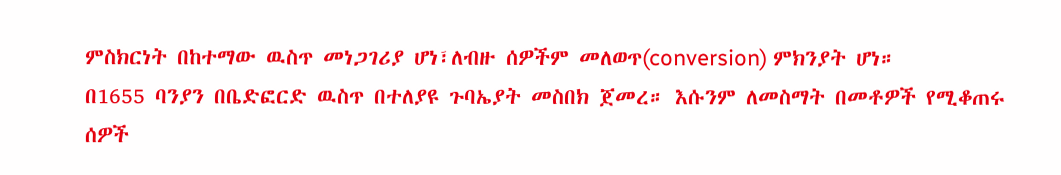ምስክርነት በከተማው ዉስጥ መነጋገሪያ ሆነ፣ለብዙ ሰዎችም መለወጥ(conversion) ምክንያት ሆነ።
በ1655 ባንያን በቤድፎርድ ዉስጥ በተለያዩ ጉባኤያት መስበክ ጀመረ። እሱንም ለመስማት በመቶዎች የሚቆጠሩ ሰዎች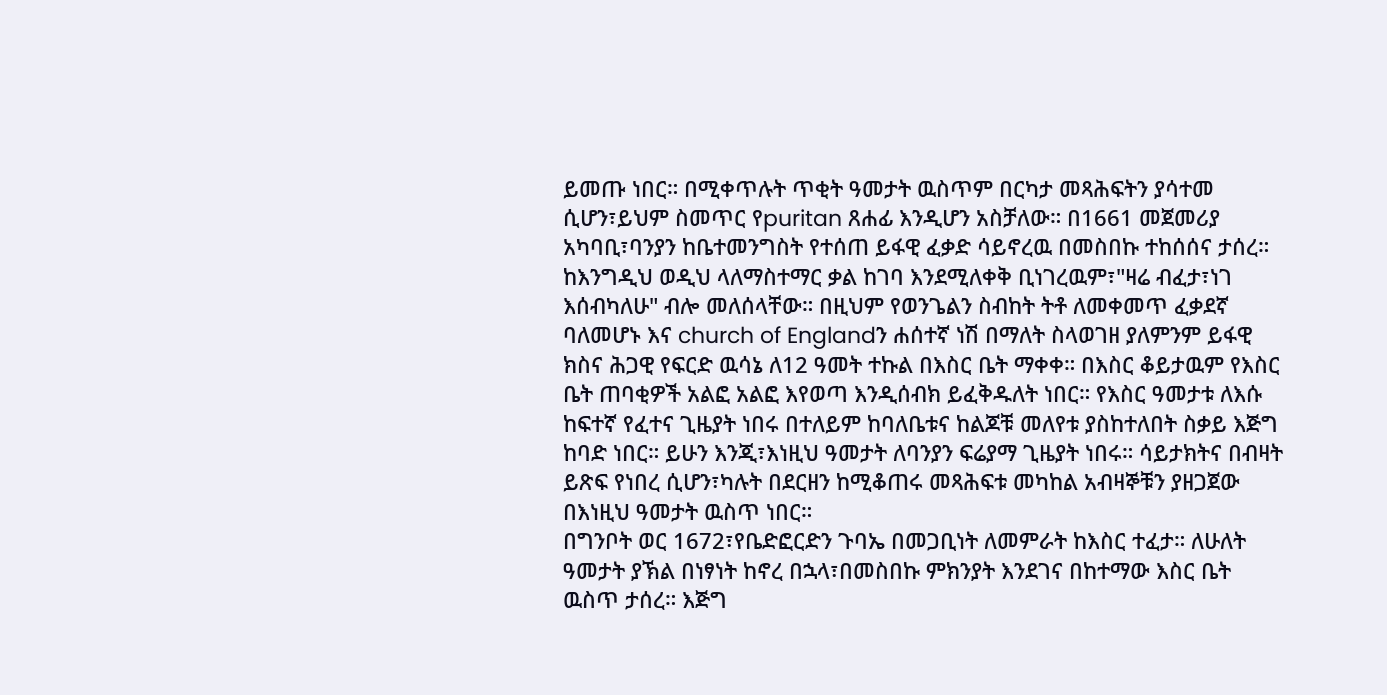ይመጡ ነበር። በሚቀጥሉት ጥቂት ዓመታት ዉስጥም በርካታ መጻሕፍትን ያሳተመ ሲሆን፣ይህም ስመጥር የpuritan ጸሐፊ እንዲሆን አስቻለው። በ1661 መጀመሪያ አካባቢ፣ባንያን ከቤተመንግስት የተሰጠ ይፋዊ ፈቃድ ሳይኖረዉ በመስበኩ ተከሰሰና ታሰረ። ከእንግዲህ ወዲህ ላለማስተማር ቃል ከገባ እንደሚለቀቅ ቢነገረዉም፣"ዛሬ ብፈታ፣ነገ እሰብካለሁ" ብሎ መለሰላቸው። በዚህም የወንጌልን ስብከት ትቶ ለመቀመጥ ፈቃደኛ ባለመሆኑ እና church of Englandን ሐሰተኛ ነሽ በማለት ስላወገዘ ያለምንም ይፋዊ ክስና ሕጋዊ የፍርድ ዉሳኔ ለ12 ዓመት ተኩል በእስር ቤት ማቀቀ። በእስር ቆይታዉም የእስር ቤት ጠባቂዎች አልፎ አልፎ እየወጣ እንዲሰብክ ይፈቅዱለት ነበር። የእስር ዓመታቱ ለእሱ ከፍተኛ የፈተና ጊዜያት ነበሩ በተለይም ከባለቤቱና ከልጆቹ መለየቱ ያስከተለበት ስቃይ እጅግ ከባድ ነበር። ይሁን እንጂ፣እነዚህ ዓመታት ለባንያን ፍሬያማ ጊዜያት ነበሩ። ሳይታክትና በብዛት ይጽፍ የነበረ ሲሆን፣ካሉት በደርዘን ከሚቆጠሩ መጻሕፍቱ መካከል አብዛኞቹን ያዘጋጀው በእነዚህ ዓመታት ዉስጥ ነበር።
በግንቦት ወር 1672፣የቤድፎርድን ጉባኤ በመጋቢነት ለመምራት ከእስር ተፈታ። ለሁለት ዓመታት ያኽል በነፃነት ከኖረ በኋላ፣በመስበኩ ምክንያት እንደገና በከተማው እስር ቤት ዉስጥ ታሰረ። እጅግ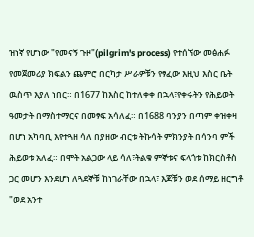ዝነኛ የሆነው "የመናኝ ጉዞ"(pilgrim's process) የተሰኘው መፅሐፉ የመጀመሪያ ክፍልን ጨምሮ በርካታ ሥራዎቹን የፃፈው እዚህ እስር ቤት ዉስጥ እያለ ነበር። በ1677 ከእስር ከተለቀቀ በኋላ፣የቀሩትን የሕይወት ዓመታት በማስተማርና በመፃፍ አሳለፈ። በ1688 ባንያን በጣም ቀዝቀዛ በሆነ አካባቢ እየተጓዘ ሳለ በያዘው ብርቱ ትኩሳት ምክንያት በሳንባ ምች ሕይወቱ አለፈ። በሞት አልጋው ላይ ሳለ፣ትልቁ ምኞቱና ፍላጎቱ ከክርስቶስ ጋር መሆን እንደሆነ ለጓደኞቹ ከነገራቸው በኋላ፣ እጆቹን ወደ ሰማይ ዘርግቶ "ወደ አንተ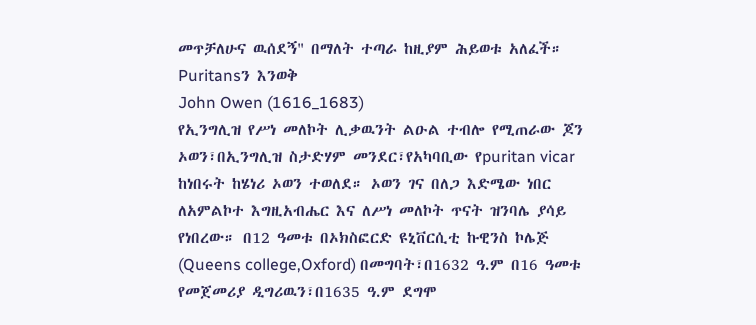መጥቻለሁና ዉሰደኝ" በማለት ተጣራ ከዚያም ሕይወቱ አለፈች።
Puritansን እንወቅ
John Owen (1616_1683)
የኢንግሊዝ የሥነ መለኮት ሊቃዉንት ልዑል ተብሎ የሚጠራው ጆን ኦወን፣በኢንግሊዝ ስታድሃም መንደር፣የአካባቢው የpuritan vicar ከነበሩት ከሄነሪ ኦወን ተወለደ። ኦወን ገና በለጋ እድሜው ነበር ለአምልኮተ እግዚአብሔር እና ለሥነ መለኮት ጥናት ዝንባሌ ያሳይ የነበረው። በ12 ዓመቱ በኦክስፎርድ ዩኒቨርሲቲ ኩዊንስ ኮሌጅ (Queens college,Oxford) በመግባት፣በ1632 ዓ.ም በ16 ዓመቱ የመጀመሪያ ዲግሪዉን፣በ1635 ዓ.ም ደግሞ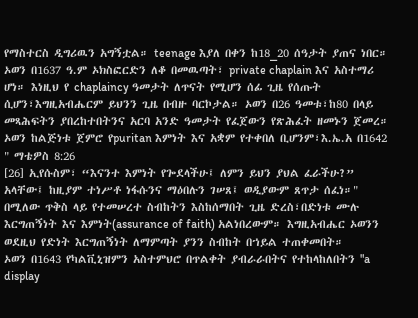የማስተርስ ዲግሪዉን አግኝቷል። teenage እያለ በቀን ከ18_20 ሰዓታት ያጠና ነበር። ኦወን በ1637 ዓ.ም ኦክስፎርድን ለቆ በመዉጣት፣ private chaplain እና አስተማሪ ሆነ። እነዚህ የ chaplaincy ዓመታት ለጥናት የሚሆን ሰፊ ጊዜ የሰጡት ሲሆን፣እግዚአብሔርም ይህንን ጊዜ በብዙ ባርኮታል። ኦወን በ26 ዓመቱ፣ከ80 በላይ መጻሕፍትን ያበረከተበትንና አርባ አንድ ዓመታት የፈጀውን የጽሕፈት ዘመኑን ጀመረ። ኦወን ከልጅነቱ ጀምሮ የpuritan እምነት እና አቋም የተቀበለ ቢሆንም፣እ.ኤ.አ በ1642 " ማቴዎስ 8:26
[26] ኢየሱስም፣ “እናንተ እምነት የጐደላችሁ፤ ለምን ይህን ያህል ፈራችሁ?” አላቸው፤ ከዚያም ተነሥቶ ነፋሱንና ማዕበሉን ገሠጸ፤ ወዲያውም ጸጥታ ሰፈነ።" በሚለው ጥቅስ ላይ የተመሠረተ ስብከትን እስከሰማበት ጊዜ ድረስ፣በድነቱ ሙሉ እርግጠኝነት እና እምነት(assurance of faith) አልነበረውም። እግዚአብሔር ኦወንን ወደዚህ የድነት እርግጠኝነት ለማምጣት ያንን ስብከት በኀይል ተጠቀመበት።
ኦወን በ1643 የካልቪኒዝምን አስተምህሮ በጥልቀት ያብራራበትና የተከላከለበትን "a display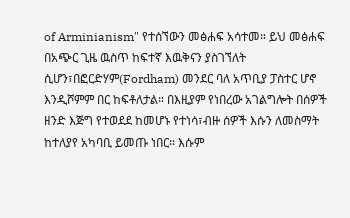of Arminianism" የተሰኘውን መፅሐፍ አሳተመ። ይህ መፅሐፍ በአጭር ጊዜ ዉስጥ ከፍተኛ እዉቅናን ያስገኘለት ሲሆን፣በፎርድሃም(Fordham) መንደር ባለ አጥቢያ ፓስተር ሆኖ እንዲሾምም በር ከፍቶለታል። በእዚያም የነበረው አገልግሎት በሰዎች ዘንድ እጅግ የተወደደ ከመሆኑ የተነሳ፣ብዙ ሰዎች እሱን ለመስማት ከተለያየ አካባቢ ይመጡ ነበር። እሱም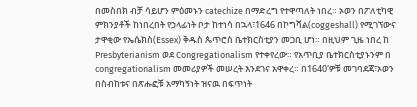በመስበክ ብቻ ሳይሆን ምዕመኑን catechize በማድረግ የተዋጣለት ነበረ። ኦወን በፖለቲካዊ ምክንያቶች ከነበረበት የኃላፊነት ቦታ ከተነሳ በኋላ፣1646 በኮግሻል(coggeshall) የሚገኘውና ታዋቂው የኤሴክስ(Essex) ቅዱስ ጴጥሮስ ቤተክርስቲያን መጋቢ ሆነ። በዚህም ጊዜ ነበረ ከ Presbyterianism ወደ Congregationalism የተቀየረው። የአጥቢያ ቤተክርስቲያኑንም በ congregationalism መመሪያዎች መሠረት እንደገና አዋቀረ። በ1640'ዎቹ መገባደጃ፣ኦወን በስብከቱና በጽሑፎቹ አማካኝነት ዝናዉ በፍጥነት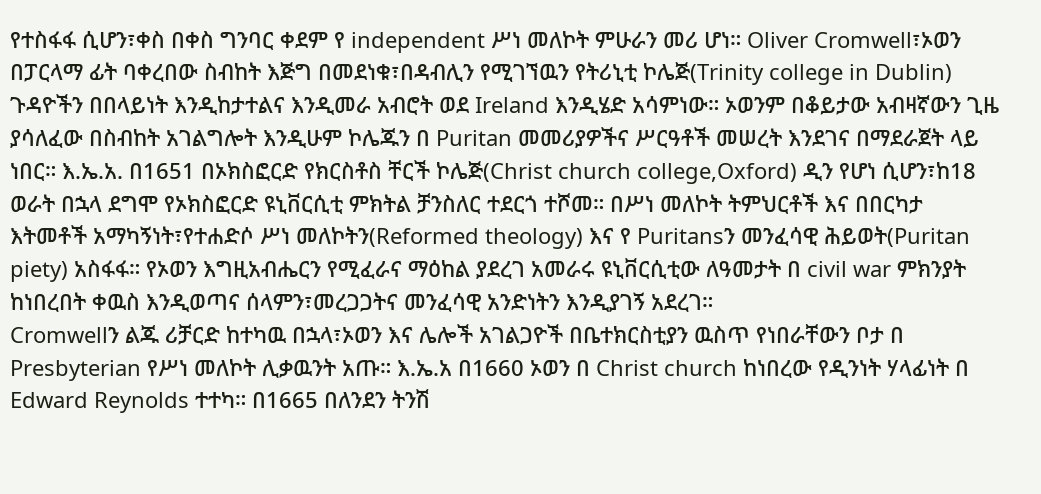የተስፋፋ ሲሆን፣ቀስ በቀስ ግንባር ቀደም የ independent ሥነ መለኮት ምሁራን መሪ ሆነ። Oliver Cromwell፣ኦወን በፓርላማ ፊት ባቀረበው ስብከት እጅግ በመደነቁ፣በዳብሊን የሚገኘዉን የትሪኒቲ ኮሌጅ(Trinity college in Dublin) ጉዳዮችን በበላይነት እንዲከታተልና እንዲመራ አብሮት ወደ Ireland እንዲሄድ አሳምነው። ኦወንም በቆይታው አብዛኛውን ጊዜ ያሳለፈው በስብከት አገልግሎት እንዲሁም ኮሌጁን በ Puritan መመሪያዎችና ሥርዓቶች መሠረት እንደገና በማደራጀት ላይ ነበር። እ.ኤ.አ. በ1651 በኦክስፎርድ የክርስቶስ ቸርች ኮሌጅ(Christ church college,Oxford) ዲን የሆነ ሲሆን፣ከ18 ወራት በኋላ ደግሞ የኦክስፎርድ ዩኒቨርሲቲ ምክትል ቻንስለር ተደርጎ ተሾመ። በሥነ መለኮት ትምህርቶች እና በበርካታ እትመቶች አማካኝነት፣የተሐድሶ ሥነ መለኮትን(Reformed theology) እና የ Puritansን መንፈሳዊ ሕይወት(Puritan piety) አስፋፋ። የኦወን እግዚአብሔርን የሚፈራና ማዕከል ያደረገ አመራሩ ዩኒቨርሲቲው ለዓመታት በ civil war ምክንያት ከነበረበት ቀዉስ እንዲወጣና ሰላምን፣መረጋጋትና መንፈሳዊ አንድነትን እንዲያገኝ አደረገ።
Cromwellን ልጁ ሪቻርድ ከተካዉ በኋላ፣ኦወን እና ሌሎች አገልጋዮች በቤተክርስቲያን ዉስጥ የነበራቸውን ቦታ በ Presbyterian የሥነ መለኮት ሊቃዉንት አጡ። እ.ኤ.አ በ1660 ኦወን በ Christ church ከነበረው የዲንነት ሃላፊነት በ Edward Reynolds ተተካ። በ1665 በለንደን ትንሽ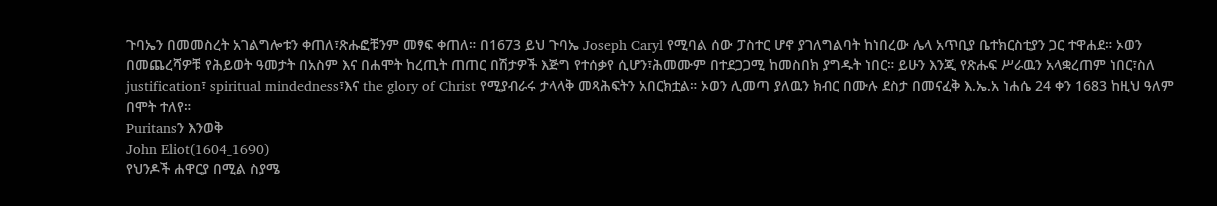ጉባኤን በመመስረት አገልግሎቱን ቀጠለ፣ጽሑፎቹንም መፃፍ ቀጠለ። በ1673 ይህ ጉባኤ Joseph Caryl የሚባል ሰው ፓስተር ሆኖ ያገለግልባት ከነበረው ሌላ አጥቢያ ቤተክርስቲያን ጋር ተዋሐደ። ኦወን በመጨረሻዎቹ የሕይወት ዓመታት በአስም እና በሐሞት ከረጢት ጠጠር በሽታዎች እጅግ የተሰቃየ ሲሆን፣ሕመሙም በተደጋጋሚ ከመስበክ ያግዱት ነበር። ይሁን እንጂ የጽሑፍ ሥራዉን አላቋረጠም ነበር፣ስለ justification፣ spiritual mindedness፣እና the glory of Christ የሚያብራሩ ታላላቅ መጻሕፍትን አበርክቷል። ኦወን ሊመጣ ያለዉን ክብር በሙሉ ደስታ በመናፈቅ እ.ኤ.አ ነሐሴ 24 ቀን 1683 ከዚህ ዓለም በሞት ተለየ።
Puritansን እንወቅ
John Eliot(1604_1690)
የህንዶች ሐዋርያ በሚል ስያሜ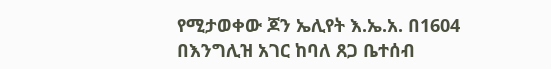የሚታወቀው ጆን ኤሊየት እ.ኤ.አ. በ1604 በእንግሊዝ አገር ከባለ ጸጋ ቤተሰብ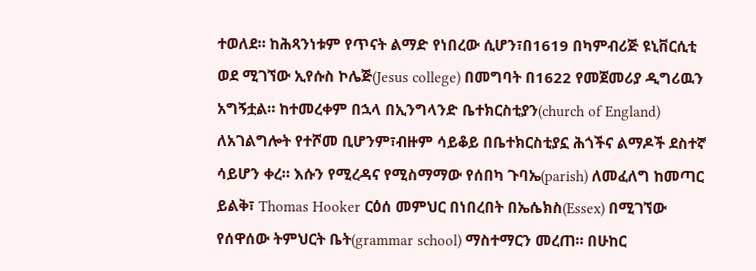ተወለደ። ከሕጻንነቱም የጥናት ልማድ የነበረው ሲሆን፣በ1619 በካምብሪጅ ዩኒቨርሲቲ ወደ ሚገኘው ኢየሱስ ኮሌጅ(Jesus college) በመግባት በ1622 የመጀመሪያ ዲግሪዉን አግኝቷል። ከተመረቀም በኋላ በኢንግላንድ ቤተክርስቲያን(church of England) ለአገልግሎት የተሾመ ቢሆንም፣ብዙም ሳይቆይ በቤተክርስቲያኗ ሕጎችና ልማዶች ደስተኛ ሳይሆን ቀረ። እሱን የሚረዳና የሚስማማው የሰበካ ጉባኤ(parish) ለመፈለግ ከመጣር ይልቅ፣ Thomas Hooker ርዕሰ መምህር በነበረበት በኤሴክስ(Essex) በሚገኘው የሰዋሰው ትምህርት ቤት(grammar school) ማስተማርን መረጠ። በሁከር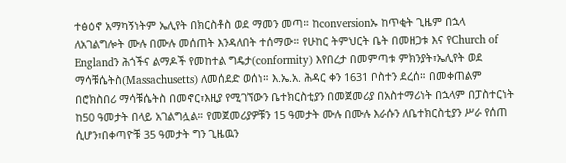ተፅዕኖ አማካኝነትም ኤሊየት በክርስቶስ ወደ ማመን መጣ። ከconversionኡ ከጥቂት ጊዜም በኋላ ለአገልግሎት ሙሉ በሙሉ መሰጠት እንዳለበት ተሰማው። የሁከር ትምህርት ቤት በመዘጋቱ እና የChurch of Englandን ሕጎችና ልማዶች የመከተል ግዴታ(conformity) እየበረታ በመምጣቱ ምክንያት፣ኤሊየት ወደ ማሳቹሴትስ(Massachusetts) ለመሰደድ ወሰነ። እ.ኤ.አ. ሕዳር ቀን 1631 ቦስተን ደረሰ። በመቀጠልም በሮክስበሪ ማሳቹሴትስ በመኖር፣እዚያ የሚገኘውን ቤተክርስቲያን በመጀመሪያ በአስተማሪነት በኋላም በፓስተርነት ከ50 ዓመታት በላይ አገልግሏል። የመጀመሪያዎቹን 15 ዓመታት ሙሉ በሙሉ እራሱን ለቤተክርስቲያን ሥራ የሰጠ ሲሆን፣በቀጣዮቹ 35 ዓመታት ግን ጊዜዉን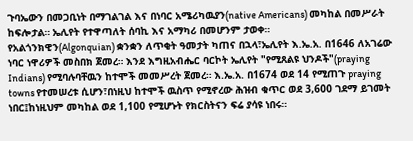ጉባኤውን በመጋቢነት በማገልገል እና በነባር አሜሪካዉያን(native Americans) መካከል በመሥራት ከፍሎታል። ኤሊየት የተዋጣለት ሰባኪ እና አማካሪ በመሆንም ታወቀ።
የአልጎንክዊን(Algonquian) ቋንቋን ለጥቂት ዓመታት ካጠና በኋላ፣ኤሊየት እ.ኤ.አ. በ1646 ለአገሬው ነባር ነዋሪዎች መስበክ ጀመረ። እንደ እግዚአብሔር ባርኮት ኤሊየት "የሚጸልዩ ህንዶች"(praying Indians) የሚባሉባቸዉን ከተሞች መመሥረት ጀመረ። እ.ኤ.አ. በ1674 ወደ 14 የሚጠጉ praying towns የተመሠረቱ ሲሆን፣በነዚህ ከተሞች ዉስጥ የሚኖረው ሕዝብ ቁጥር ወደ 3,600 ገደማ ይገመት ነበር፤ከነዚህም መካከል ወደ 1,100 የሚሆኑት የክርስትናን ፍሬ ያሳዩ ነበሩ።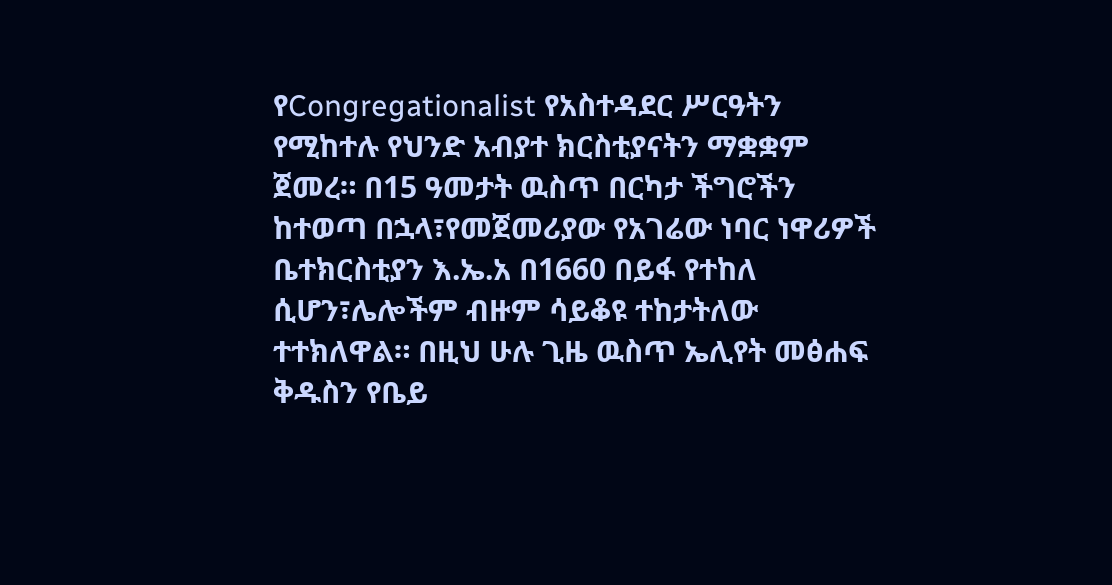የCongregationalist የአስተዳደር ሥርዓትን የሚከተሉ የህንድ አብያተ ክርስቲያናትን ማቋቋም ጀመረ። በ15 ዓመታት ዉስጥ በርካታ ችግሮችን ከተወጣ በኋላ፣የመጀመሪያው የአገሬው ነባር ነዋሪዎች ቤተክርስቲያን እ.ኤ.አ በ1660 በይፋ የተከለ ሲሆን፣ሌሎችም ብዙም ሳይቆዩ ተከታትለው ተተክለዋል። በዚህ ሁሉ ጊዜ ዉስጥ ኤሊየት መፅሐፍ ቅዱስን የቤይ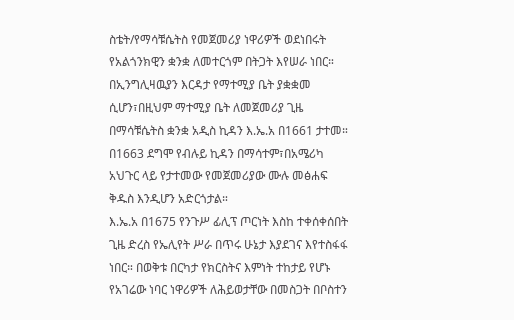ስቴት/የማሳቹሴትስ የመጀመሪያ ነዋሪዎች ወደነበሩት የአልጎንክዊን ቋንቋ ለመተርጎም በትጋት እየሠራ ነበር። በኢንግሊዛዉያን እርዳታ የማተሚያ ቤት ያቋቋመ ሲሆን፣በዚህም ማተሚያ ቤት ለመጀመሪያ ጊዜ በማሳቹሴትስ ቋንቋ አዲስ ኪዳን እ.ኤ.አ በ1661 ታተመ። በ1663 ደግሞ የብሉይ ኪዳን በማሳተም፣በአሜሪካ አህጉር ላይ የታተመው የመጀመሪያው ሙሉ መፅሐፍ ቅዱስ እንዲሆን አድርጎታል።
እ.ኤ.አ በ1675 የንጉሥ ፊሊፕ ጦርነት እስከ ተቀሰቀሰበት ጊዜ ድረስ የኤሊየት ሥራ በጥሩ ሁኔታ እያደገና እየተስፋፋ ነበር። በወቅቱ በርካታ የክርስትና እምነት ተከታይ የሆኑ የአገሬው ነባር ነዋሪዎች ለሕይወታቸው በመስጋት በቦስተን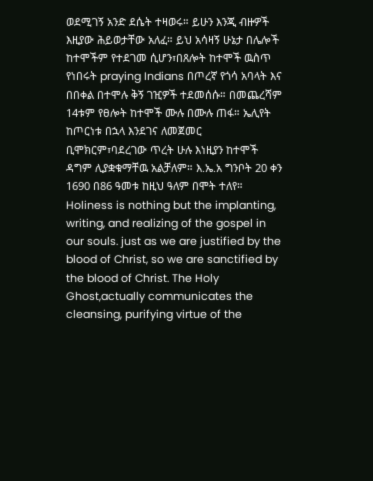ወደሚገኝ አንድ ደሴት ተዛወሩ። ይሁን እንጂ ብዙዎች እዚያው ሕይወታቸው አለፈ። ይህ አሳዛኝ ሁኔታ በሌሎች ከተሞችም የተደገመ ሲሆን፣በጸሎት ከተሞች ዉስጥ የነበሩት praying Indians በጦረኛ የጎሳ አባላት እና በበቀል በተሞሉ ቅኝ ገዢዎች ተደመሰሱ። በመጨረሻም 14ቱም የፀሎት ከተሞች ሙሉ በሙሉ ጠፋ። ኤሊየት ከጦርነቱ በኋላ እንደገና ለመጀመር ቢሞክርም፣ባደረገው ጥረት ሁሉ እነዚያን ከተሞች ዳግም ሊያቋቁማቸዉ አልቻለም። እ.ኤ.አ ግንቦት 20 ቀን 1690 በ86 ዓመቱ ከዚህ ዓለም በሞት ተለየ።
Holiness is nothing but the implanting, writing, and realizing of the gospel in our souls. just as we are justified by the blood of Christ, so we are sanctified by the blood of Christ. The Holy Ghost,actually communicates the cleansing, purifying virtue of the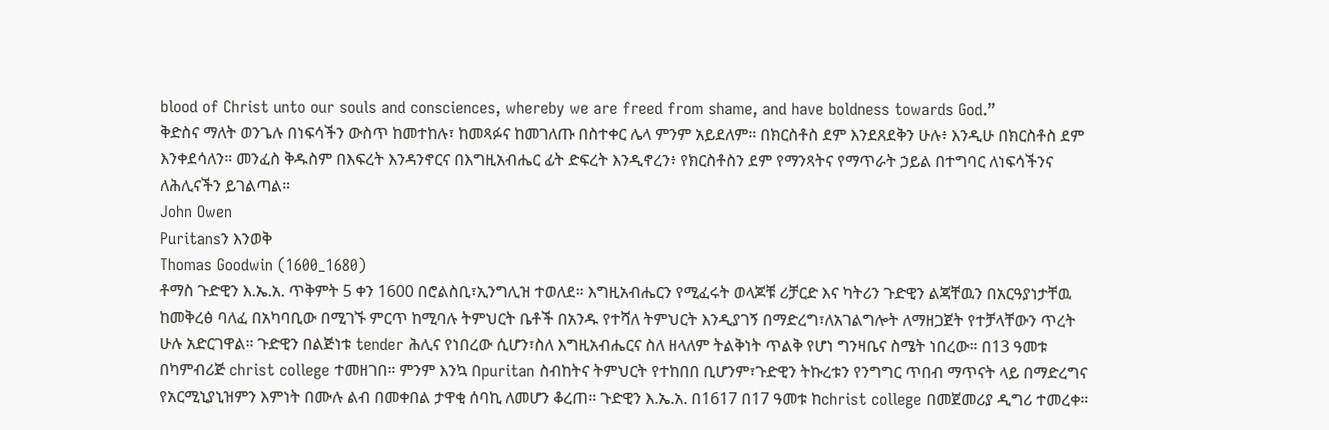blood of Christ unto our souls and consciences, whereby we are freed from shame, and have boldness towards God.”
ቅድስና ማለት ወንጌሉ በነፍሳችን ውስጥ ከመተከሉ፣ ከመጻፉና ከመገለጡ በስተቀር ሌላ ምንም አይደለም። በክርስቶስ ደም እንደጸደቅን ሁሉ፥ እንዲሁ በክርስቶስ ደም እንቀደሳለን። መንፈስ ቅዱስም በእፍረት እንዳንኖርና በእግዚአብሔር ፊት ድፍረት እንዲኖረን፥ የክርስቶስን ደም የማንጻትና የማጥራት ኃይል በተግባር ለነፍሳችንና ለሕሊናችን ይገልጣል።
John Owen
Puritansን እንወቅ
Thomas Goodwin (1600_1680)
ቶማስ ጉድዊን እ.ኤ.አ. ጥቅምት 5 ቀን 1600 በሮልስቢ፣ኢንግሊዝ ተወለደ። እግዚአብሔርን የሚፈሩት ወላጆቹ ሪቻርድ እና ካትሪን ጉድዊን ልጃቸዉን በአርዓያነታቸዉ ከመቅረፅ ባለፈ በአካባቢው በሚገኙ ምርጥ ከሚባሉ ትምህርት ቤቶች በአንዱ የተሻለ ትምህርት እንዲያገኝ በማድረግ፣ለአገልግሎት ለማዘጋጀት የተቻላቸውን ጥረት ሁሉ አድርገዋል። ጉድዊን በልጅነቱ tender ሕሊና የነበረው ሲሆን፣ስለ እግዚአብሔርና ስለ ዘላለም ትልቅነት ጥልቅ የሆነ ግንዛቤና ስሜት ነበረው። በ13 ዓመቱ በካምብሪጅ christ college ተመዘገበ። ምንም እንኳ በpuritan ስብከትና ትምህርት የተከበበ ቢሆንም፣ጉድዊን ትኩረቱን የንግግር ጥበብ ማጥናት ላይ በማድረግና የአርሚኒያኒዝምን እምነት በሙሉ ልብ በመቀበል ታዋቂ ሰባኪ ለመሆን ቆረጠ። ጉድዊን እ.ኤ.አ. በ1617 በ17 ዓመቱ ከchrist college በመጀመሪያ ዲግሪ ተመረቀ።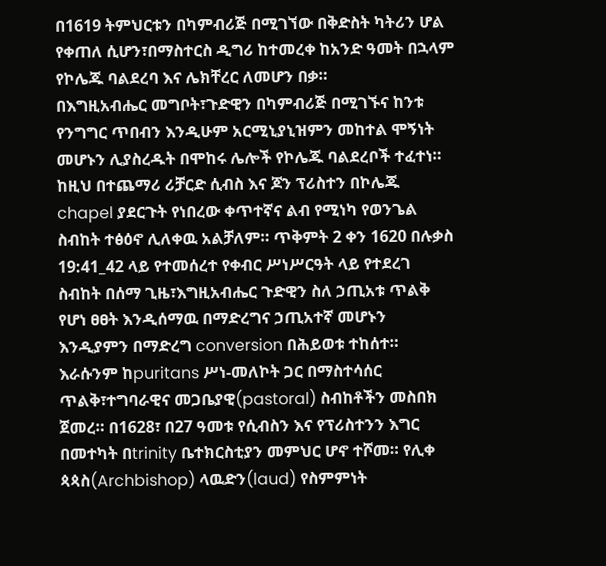በ1619 ትምህርቱን በካምብሪጅ በሚገኘው በቅድስት ካትሪን ሆል የቀጠለ ሲሆን፣በማስተርስ ዲግሪ ከተመረቀ ከአንድ ዓመት በኋላም የኮሌጁ ባልደረባ እና ሌክቸረር ለመሆን በቃ።
በእግዚአብሔር መግቦት፣ጉድዊን በካምብሪጅ በሚገኙና ከንቱ የንግግር ጥበብን እንዲሁም አርሚኒያኒዝምን መከተል ሞኝነት መሆኑን ሊያስረዱት በሞከሩ ሌሎች የኮሌጁ ባልደረቦች ተፈተነ። ከዚህ በተጨማሪ ሪቻርድ ሲብስ እና ጆን ፕሪስተን በኮሌጁ chapel ያደርጉት የነበረው ቀጥተኛና ልብ የሚነካ የወንጌል ስብከት ተፅዕኖ ሊለቀዉ አልቻለም። ጥቅምት 2 ቀን 1620 በሉቃስ 19:41_42 ላይ የተመሰረተ የቀብር ሥነሥርዓት ላይ የተደረገ ስብከት በሰማ ጊዜ፣እግዚአብሔር ጉድዊን ስለ ኃጢአቱ ጥልቅ የሆነ ፀፀት እንዲሰማዉ በማድረግና ኃጢአተኛ መሆኑን እንዲያምን በማድረግ conversion በሕይወቱ ተከሰተ። እራሱንም ከpuritans ሥነ-መለኮት ጋር በማስተሳሰር ጥልቅ፣ተግባራዊና መጋቤያዊ(pastoral) ስብከቶችን መስበክ ጀመረ። በ1628፣ በ27 ዓመቱ የሲብስን እና የፕሪስተንን እግር በመተካት በtrinity ቤተክርስቲያን መምህር ሆኖ ተሾመ። የሊቀ ጳጳስ(Archbishop) ላዉድን(laud) የስምምነት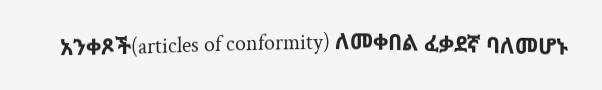አንቀጾች(articles of conformity) ለመቀበል ፈቃደኛ ባለመሆኑ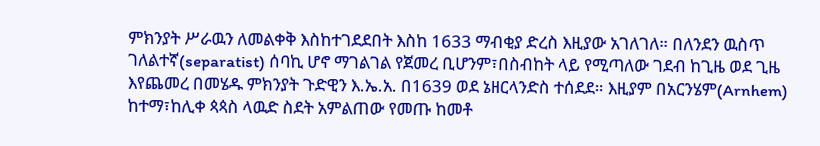ምክንያት ሥራዉን ለመልቀቅ እስከተገደደበት እስከ 1633 ማብቂያ ድረስ እዚያው አገለገለ። በለንደን ዉስጥ ገለልተኛ(separatist) ሰባኪ ሆኖ ማገልገል የጀመረ ቢሆንም፣በስብከት ላይ የሚጣለው ገደብ ከጊዜ ወደ ጊዜ እየጨመረ በመሄዱ ምክንያት ጉድዊን እ.ኤ.አ. በ1639 ወደ ኔዘርላንድስ ተሰደደ። እዚያም በአርንሄም(Arnhem) ከተማ፣ከሊቀ ጳጳስ ላዉድ ስደት አምልጠው የመጡ ከመቶ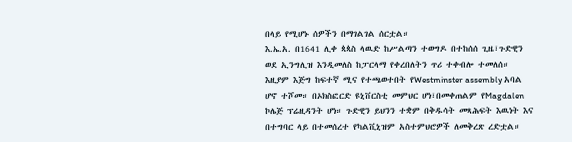በላይ የሚሆኑ ሰዎችን በማገልገል ሰርቷል።
እ.ኤ.አ. በ1641 ሊቀ ጳጳስ ላዉድ ከሥልጣን ተወግዶ በተከሰሰ ጊዜ፣ጉድዊን ወደ ኢንግሊዝ እንዲመለስ ከፓርላማ የቀረበለትን ጥሪ ተቀብሎ ተመለሰ። እዚያም እጅግ ከፍተኛ ሚና የተጫወተበት የWestminster assembly አባል ሆኖ ተሾመ። በኦክስፎርድ ዩኒቨርስቲ መምህር ሆነ፣በመቀጠልም የMagdalen ኮሌጅ ፕሬዚዳንት ሆነ። ጉድዊን ይህንን ተቋም በቅዱሳት መጻሕፍት እዉነት እና በተግባር ላይ በተመሰረተ የካልቪኒዝም አስተምህሮዎች ለመቅረጽ ረድቷል።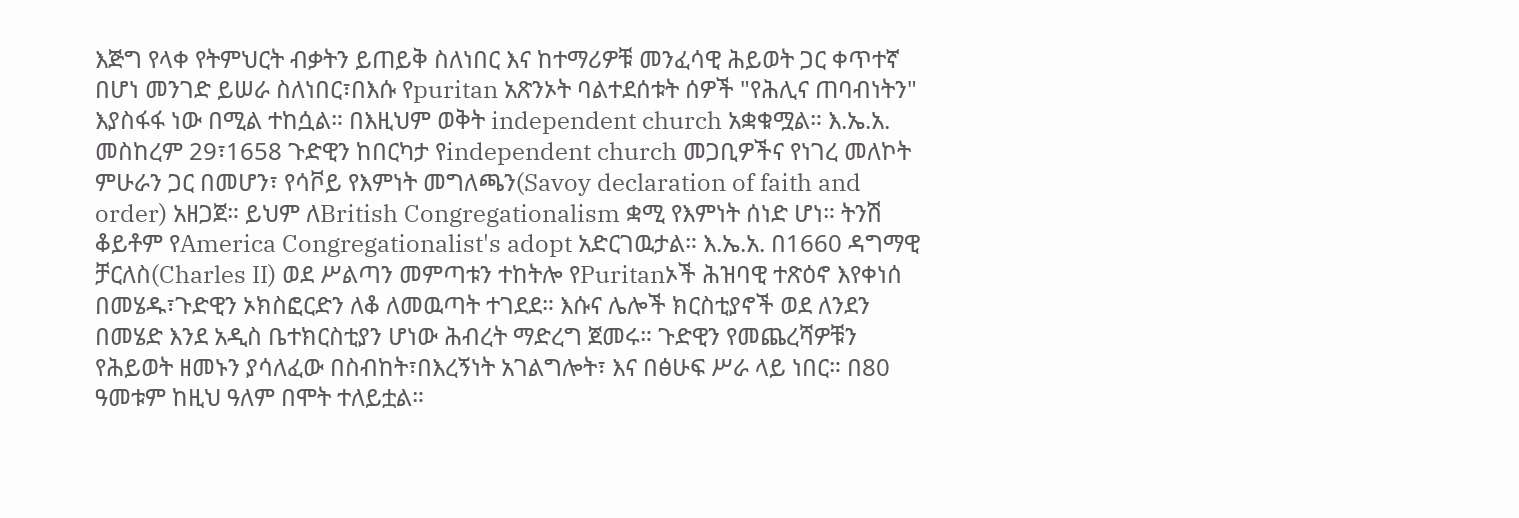እጅግ የላቀ የትምህርት ብቃትን ይጠይቅ ስለነበር እና ከተማሪዎቹ መንፈሳዊ ሕይወት ጋር ቀጥተኛ በሆነ መንገድ ይሠራ ስለነበር፣በእሱ የpuritan አጽንኦት ባልተደሰቱት ሰዎች "የሕሊና ጠባብነትን" እያስፋፋ ነው በሚል ተከሷል። በእዚህም ወቅት independent church አቋቁሟል። እ.ኤ.አ. መስከረም 29፣1658 ጉድዊን ከበርካታ የindependent church መጋቢዎችና የነገረ መለኮት ምሁራን ጋር በመሆን፣ የሳቮይ የእምነት መግለጫን(Savoy declaration of faith and order) አዘጋጀ። ይህም ለBritish Congregationalism ቋሚ የእምነት ሰነድ ሆነ። ትንሽ ቆይቶም የAmerica Congregationalist's adopt አድርገዉታል። እ.ኤ.አ. በ1660 ዳግማዊ ቻርለስ(Charles II) ወደ ሥልጣን መምጣቱን ተከትሎ የPuritanኦች ሕዝባዊ ተጽዕኖ እየቀነሰ በመሄዱ፣ጉድዊን ኦክስፎርድን ለቆ ለመዉጣት ተገደደ። እሱና ሌሎች ክርስቲያኖች ወደ ለንደን በመሄድ እንደ አዲስ ቤተክርስቲያን ሆነው ሕብረት ማድረግ ጀመሩ። ጉድዊን የመጨረሻዎቹን የሕይወት ዘመኑን ያሳለፈው በስብከት፣በእረኝነት አገልግሎት፣ እና በፅሁፍ ሥራ ላይ ነበር። በ80 ዓመቱም ከዚህ ዓለም በሞት ተለይቷል።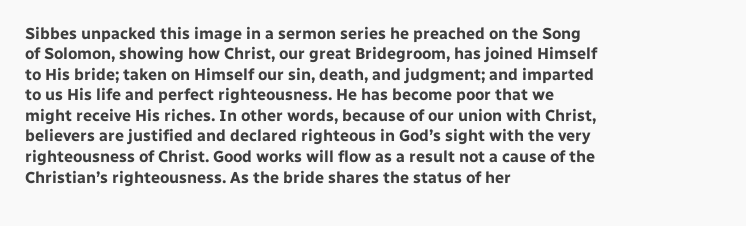Sibbes unpacked this image in a sermon series he preached on the Song of Solomon, showing how Christ, our great Bridegroom, has joined Himself to His bride; taken on Himself our sin, death, and judgment; and imparted to us His life and perfect righteousness. He has become poor that we might receive His riches. In other words, because of our union with Christ, believers are justified and declared righteous in God’s sight with the very righteousness of Christ. Good works will flow as a result not a cause of the Christian’s righteousness. As the bride shares the status of her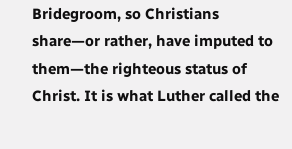Bridegroom, so Christians share—or rather, have imputed to them—the righteous status of Christ. It is what Luther called the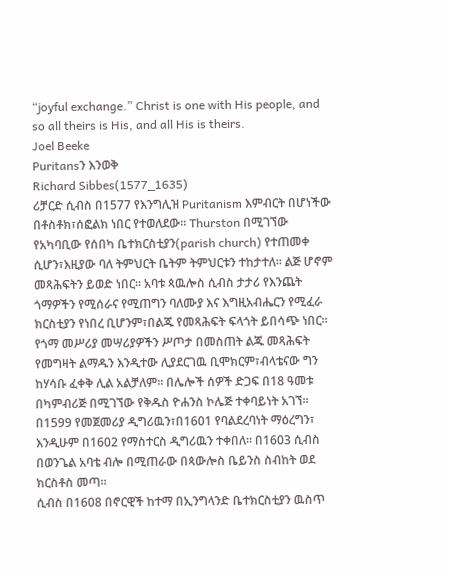“joyful exchange.” Christ is one with His people, and so all theirs is His, and all His is theirs.
Joel Beeke
Puritansን እንወቅ
Richard Sibbes(1577_1635)
ሪቻርድ ሲብስ በ1577 የእንግሊዝ Puritanism እምብርት በሆነችው በቶስቶክ፣ሰፎልክ ነበር የተወለደው። Thurston በሚገኘው የአካባቢው የሰበካ ቤተክርስቲያን(parish church) የተጠመቀ ሲሆን፣እዚያው ባለ ትምህርት ቤትም ትምህርቱን ተከታተለ። ልጅ ሆኖም መጻሕፍትን ይወድ ነበር። አባቱ ጳዉሎስ ሲብስ ታታሪ የእንጨት ጎማዎችን የሚሰራና የሚጠግን ባለሙያ እና እግዚአብሔርን የሚፈራ ክርስቲያን የነበረ ቢሆንም፣በልጁ የመጻሕፍት ፍላጎት ይበሳጭ ነበር። የጎማ መሥሪያ መሣሪያዎችን ሥጦታ በመስጠት ልጁ መጻሕፍት የመግዛት ልማዱን እንዲተው ሊያደርገዉ ቢሞክርም፣ብላቴናው ግን ከሃሳቡ ፈቀቅ ሊል አልቻለም። በሌሎች ሰዎች ድጋፍ በ18 ዓመቱ በካምብሪጅ በሚገኘው የቅዱስ ዮሐንስ ኮሌጅ ተቀባይነት አገኘ። በ1599 የመጀመሪያ ዲግሪዉን፣በ1601 የባልደረባነት ማዕረግን፣ እንዲሁም በ1602 የማስተርስ ዲግሪዉን ተቀበለ። በ1603 ሲብስ በወንጌል አባቴ ብሎ በሚጠራው በጳውሎስ ቤይንስ ስብከት ወደ ክርስቶስ መጣ።
ሲብስ በ1608 በኖርዊች ከተማ በኢንግላንድ ቤተክርስቲያን ዉስጥ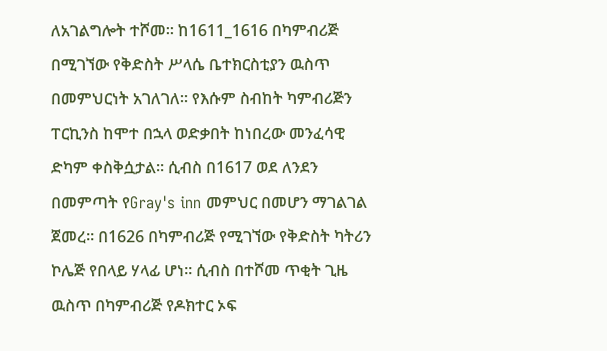ለአገልግሎት ተሾመ። ከ1611_1616 በካምብሪጅ በሚገኘው የቅድስት ሥላሴ ቤተክርስቲያን ዉስጥ በመምህርነት አገለገለ። የእሱም ስብከት ካምብሪጅን ፐርኪንስ ከሞተ በኋላ ወድቃበት ከነበረው መንፈሳዊ ድካም ቀስቅሷታል። ሲብስ በ1617 ወደ ለንደን በመምጣት የGray's inn መምህር በመሆን ማገልገል ጀመረ። በ1626 በካምብሪጅ የሚገኘው የቅድስት ካትሪን ኮሌጅ የበላይ ሃላፊ ሆነ። ሲብስ በተሾመ ጥቂት ጊዜ ዉስጥ በካምብሪጅ የዶክተር ኦፍ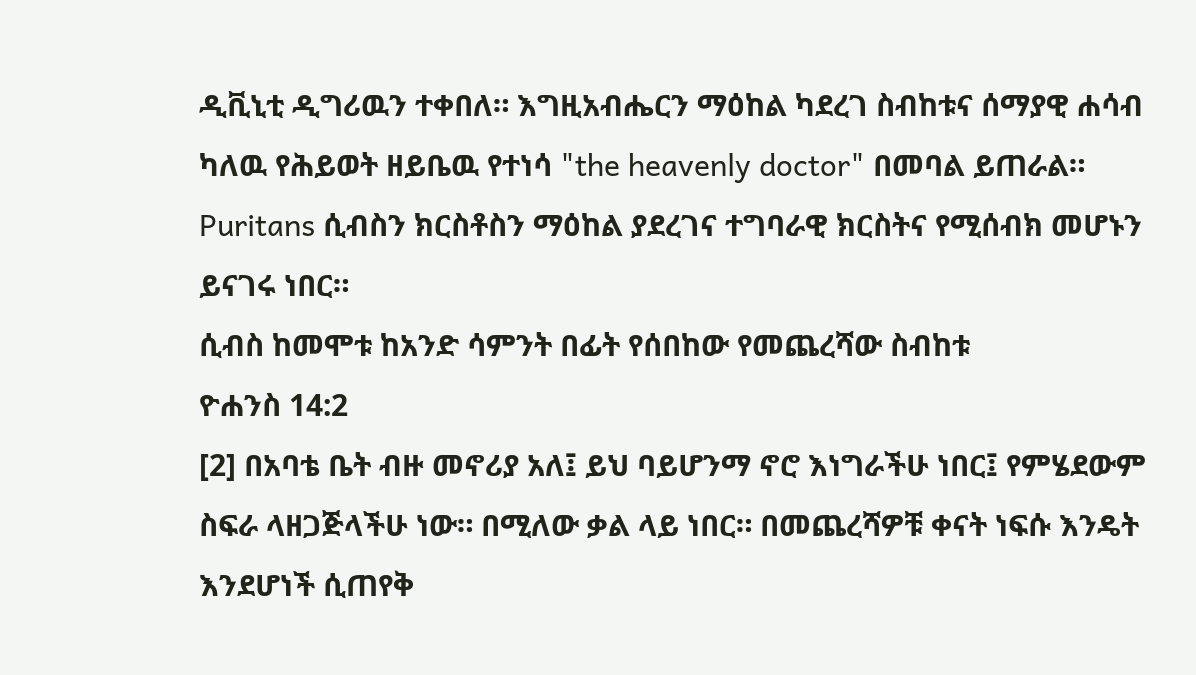ዲቪኒቲ ዲግሪዉን ተቀበለ። እግዚአብሔርን ማዕከል ካደረገ ስብከቱና ሰማያዊ ሐሳብ ካለዉ የሕይወት ዘይቤዉ የተነሳ "the heavenly doctor" በመባል ይጠራል። Puritans ሲብስን ክርስቶስን ማዕከል ያደረገና ተግባራዊ ክርስትና የሚሰብክ መሆኑን ይናገሩ ነበር።
ሲብስ ከመሞቱ ከአንድ ሳምንት በፊት የሰበከው የመጨረሻው ስብከቱ
ዮሐንስ 14:2
[2] በአባቴ ቤት ብዙ መኖሪያ አለ፤ ይህ ባይሆንማ ኖሮ እነግራችሁ ነበር፤ የምሄደውም ስፍራ ላዘጋጅላችሁ ነው። በሚለው ቃል ላይ ነበር። በመጨረሻዎቹ ቀናት ነፍሱ እንዴት እንደሆነች ሲጠየቅ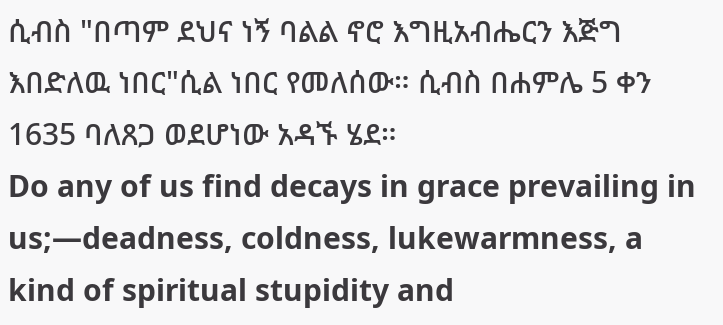ሲብስ "በጣም ደህና ነኝ ባልል ኖሮ እግዚአብሔርን እጅግ እበድለዉ ነበር"ሲል ነበር የመለሰው። ሲብስ በሐምሌ 5 ቀን 1635 ባለጸጋ ወደሆነው አዳኙ ሄደ።
Do any of us find decays in grace prevailing in us;—deadness, coldness, lukewarmness, a kind of spiritual stupidity and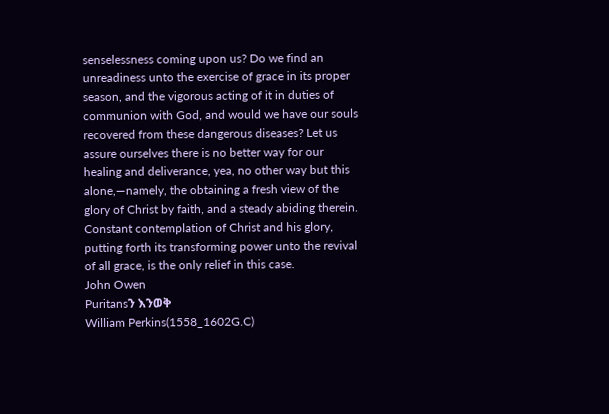senselessness coming upon us? Do we find an unreadiness unto the exercise of grace in its proper season, and the vigorous acting of it in duties of communion with God, and would we have our souls recovered from these dangerous diseases? Let us assure ourselves there is no better way for our healing and deliverance, yea, no other way but this alone,—namely, the obtaining a fresh view of the glory of Christ by faith, and a steady abiding therein. Constant contemplation of Christ and his glory, putting forth its transforming power unto the revival of all grace, is the only relief in this case.
John Owen
Puritansን እንወቅ
William Perkins(1558_1602G.C)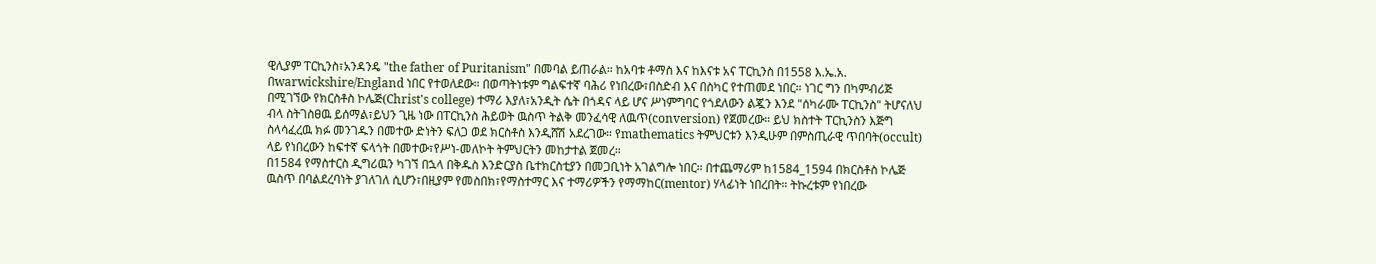ዊሊያም ፐርኪንስ፣አንዳንዴ "the father of Puritanism" በመባል ይጠራል። ከአባቱ ቶማስ እና ከእናቱ አና ፐርኪንስ በ1558 እ.ኤ.አ. በwarwickshire/England ነበር የተወለደው። በወጣትነቱም ግልፍተኛ ባሕሪ የነበረው፣በስድብ እና በስካር የተጠመደ ነበር። ነገር ግን በካምብሪጅ በሚገኘው የክርስቶስ ኮሌጅ(Christ's college) ተማሪ እያለ፣አንዲት ሴት በጎዳና ላይ ሆና ሥነምግባር የጎደለውን ልጇን እንደ "ሰካራሙ ፐርኪንስ" ትሆናለህ ብላ ስትገስፀዉ ይሰማል፣ይህን ጊዜ ነው በፐርኪንስ ሕይወት ዉስጥ ትልቅ መንፈሳዊ ለዉጥ(conversion) የጀመረው። ይህ ክስተት ፐርኪንስን እጅግ ስላሳፈረዉ ክፉ መንገዱን በመተው ድነትን ፍለጋ ወደ ክርስቶስ እንዲሸሽ አደረገው። የmathematics ትምህርቱን እንዲሁም በምስጢራዊ ጥበባት(occult) ላይ የነበረውን ከፍተኛ ፍላጎት በመተው፣የሥነ-መለኮት ትምህርትን መከታተል ጀመረ።
በ1584 የማስተርስ ዲግሪዉን ካገኘ በኋላ በቅዱስ እንድርያስ ቤተክርስቲያን በመጋቢነት አገልግሎ ነበር። በተጨማሪም ከ1584_1594 በክርስቶስ ኮሌጅ ዉስጥ በባልደረባነት ያገለገለ ሲሆን፣በዚያም የመስበክ፣የማስተማር እና ተማሪዎችን የማማከር(mentor) ሃላፊነት ነበረበት። ትኩረቱም የነበረው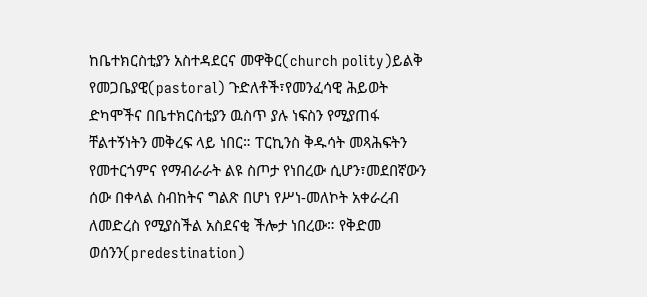ከቤተክርስቲያን አስተዳደርና መዋቅር(church polity)ይልቅ የመጋቤያዊ(pastoral) ጉድለቶች፣የመንፈሳዊ ሕይወት ድካሞችና በቤተክርስቲያን ዉስጥ ያሉ ነፍስን የሚያጠፋ ቸልተኝነትን መቅረፍ ላይ ነበር። ፐርኪንስ ቅዱሳት መጻሕፍትን የመተርጎምና የማብራራት ልዩ ስጦታ የነበረው ሲሆን፣መደበኛውን ሰው በቀላል ስብከትና ግልጽ በሆነ የሥነ-መለኮት አቀራረብ ለመድረስ የሚያስችል አስደናቂ ችሎታ ነበረው። የቅድመ ወሰንን(predestination)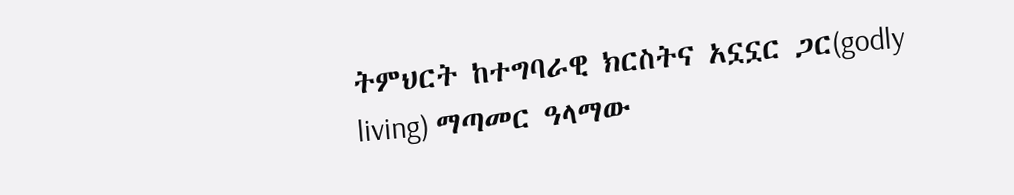ትምህርት ከተግባራዊ ክርስትና አኗኗር ጋር(godly living) ማጣመር ዓላማው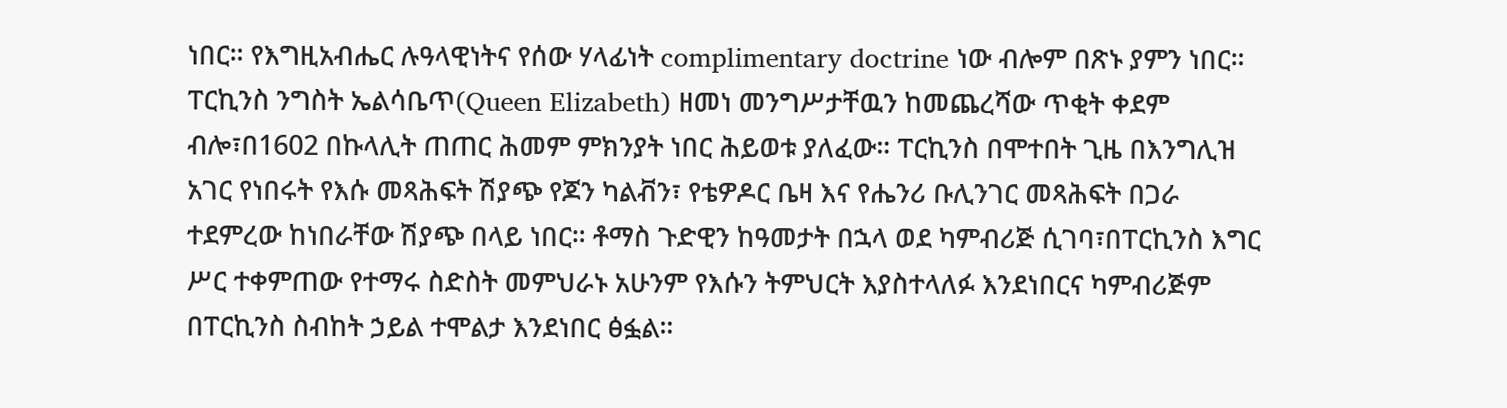ነበር። የእግዚአብሔር ሉዓላዊነትና የሰው ሃላፊነት complimentary doctrine ነው ብሎም በጽኑ ያምን ነበር።
ፐርኪንስ ንግስት ኤልሳቤጥ(Queen Elizabeth) ዘመነ መንግሥታቸዉን ከመጨረሻው ጥቂት ቀደም ብሎ፣በ1602 በኩላሊት ጠጠር ሕመም ምክንያት ነበር ሕይወቱ ያለፈው። ፐርኪንስ በሞተበት ጊዜ በእንግሊዝ አገር የነበሩት የእሱ መጻሕፍት ሽያጭ የጆን ካልቭን፣ የቴዎዶር ቤዛ እና የሔንሪ ቡሊንገር መጻሕፍት በጋራ ተደምረው ከነበራቸው ሽያጭ በላይ ነበር። ቶማስ ጉድዊን ከዓመታት በኋላ ወደ ካምብሪጅ ሲገባ፣በፐርኪንስ እግር ሥር ተቀምጠው የተማሩ ስድስት መምህራኑ አሁንም የእሱን ትምህርት እያስተላለፉ እንደነበርና ካምብሪጅም በፐርኪንስ ስብከት ኃይል ተሞልታ እንደነበር ፅፏል።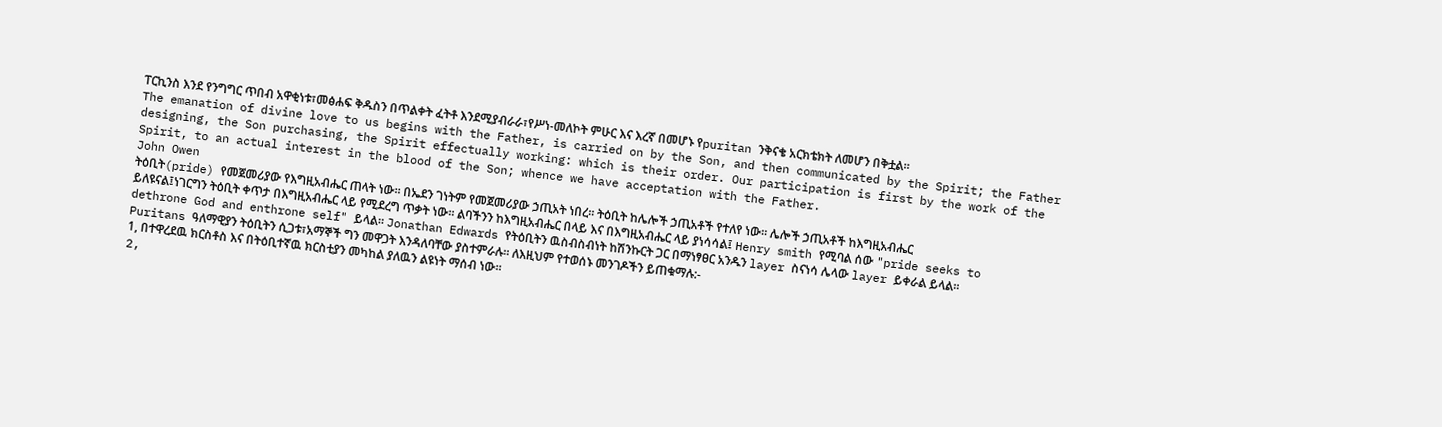ፐርኪንስ እንደ የንግግር ጥበብ አዋቂነቱ፣መፅሐፍ ቅዱስን በጥልቀት ፈትቶ እንደሚያብራራ፣የሥነ-መለኮት ምሁር እና እረኛ በመሆኑ የpuritan ንቅናቄ አርክቴክት ለመሆን በቅቷል።
The emanation of divine love to us begins with the Father, is carried on by the Son, and then communicated by the Spirit; the Father designing, the Son purchasing, the Spirit effectually working: which is their order. Our participation is first by the work of the Spirit, to an actual interest in the blood of the Son; whence we have acceptation with the Father.
John Owen
ትዕቢት(pride) የመጀመሪያው የእግዚአብሔር ጠላት ነው። በኤደን ገነትም የመጀመሪያው ኃጢአት ነበረ። ትዕቢት ከሌሎች ኃጢአቶች የተለየ ነው። ሌሎች ኃጢአቶች ከእግዚአብሔር ይለዩናል፤ነገርግን ትዕቢት ቀጥታ በእግዚአብሔር ላይ የሚደረግ ጥቃት ነው። ልባችንን ከእግዚአብሔር በላይ እና በእግዚአብሔር ላይ ያነሳሳል፤ Henry smith የሚባል ሰው "pride seeks to dethrone God and enthrone self" ይላል። Jonathan Edwards የትዕቢትን ዉስብስብነት ከሽንኩርት ጋር በማነፃፀር አንዱን layer ስናነሳ ሌላው layer ይቀራል ይላል።
Puritans ዓለማዊያን ትዕቢትን ሲጋቱ፣አማኞች ግን መዋጋት እንዳለባቸው ያስተምራሉ። ለእዚህም የተወሰኑ መንገዶችን ይጠቁማሉ:-
1, በተዋረደዉ ክርስቶስ እና በትዕቢተኛዉ ክርስቲያን መካከል ያለዉን ልዩነት ማሰብ ነው።
2,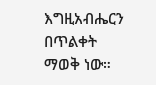እግዚአብሔርን በጥልቀት ማወቅ ነው።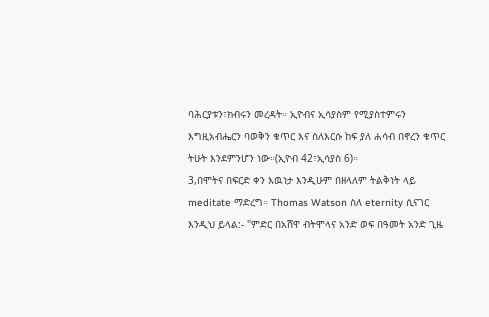ባሕርያቱን፣ክብሩን መረዳት። ኢዮብና ኢሳያስም የሚያስተምሩን እግዚአብሔርን ባወቅን ቁጥር እና ስለእርሱ ከፍ ያለ ሐሳብ በኖረን ቁጥር ትሁት እንደምንሆን ነው።(ኢዮብ 42፣ኢሳያስ 6)።
3,በሞትና በፍርድ ቀን እዉነታ እንዲሁም በዘላለም ትልቅነት ላይ meditate ማድረግ። Thomas Watson ስለ eternity ሲናገር እንዲህ ይላል:- "ምድር በአሸዋ ብትሞላና አንድ ወፍ በዓመት አንድ ጊዜ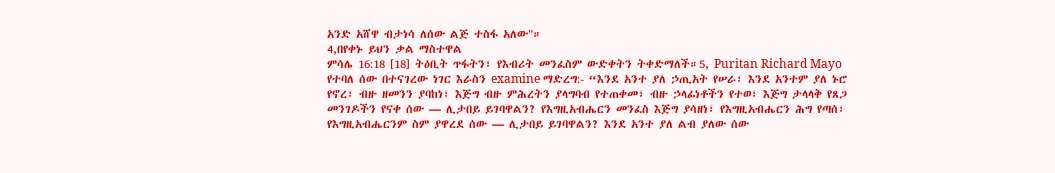አንድ አሸዋ ብታነሳ ለሰው ልጅ ተስፋ አለው"።
4,በየቀኑ ይህን ቃል ማስተዋል
ምሳሌ 16:18 [18] ትዕቢት ጥፋትን፣ የእብሪት መንፈስም ውድቀትን ትቀድማለች።5, Puritan Richard Mayo የተባለ ሰው በተናገረው ነገር እራስን examine ማድረግ:- “እንደ አንተ ያለ ኃጢአት የሠራ፣ እንደ አንተም ያለ ኑሮ የኖረ፣ ብዙ ዘመንን ያባከነ፣ እጅግ ብዙ ምሕረትን ያላግባብ የተጠቀመ፣ ብዙ ኃላፊነቶችን የተወ፣ እጅግ ታላላቅ የጸጋ መንገዶችን የናቀ ሰው — ሊታበይ ይገባዋልን? የእግዚአብሔርን መንፈስ እጅግ ያሳዘነ፣ የእግዚአብሔርን ሕግ የጣሰ፣ የእግዚአብሔርንም ስም ያዋረደ ሰው — ሊታበይ ይገባዋልን? እንደ አንተ ያለ ልብ ያለው ሰው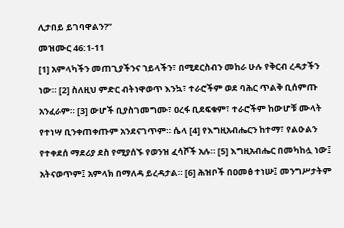ሊታበይ ይገባዋልን?”
መዝሙር 46:1-11
[1] አምላካችን መጠጊያችንና ኀይላችን፣ በሚደርስብን መከራ ሁሉ የቅርብ ረዳታችን ነው። [2] ስለዚህ ምድር ብትነዋወጥ እንኳ፣ ተራሮችም ወደ ባሕር ጥልቅ ቢሰምጡ አንፈራም። [3] ውሆች ቢያስገመግሙ፣ ዐረፋ ቢደፍቁም፣ ተራሮችም ከውሆቹ ሙላት የተነሣ ቢንቀጠቀጡም አንደናገጥም። ሴላ [4] የእግዚአብሔርን ከተማ፣ የልዑልን የተቀደሰ ማደሪያ ደስ የሚያሰኙ የወንዝ ፈሳሾች አሉ። [5] እግዚአብሔር በመካከሏ ነው፤ አትናወጥም፤ አምላክ በማለዳ ይረዳታል። [6] ሕዝቦች በዐመፅ ተነሡ፤ መንግሥታትም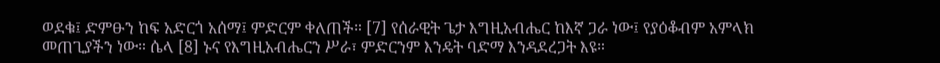ወደቁ፤ ድምፁን ከፍ አድርጎ አሰማ፤ ምድርም ቀለጠች። [7] የሰራዊት ጌታ እግዚአብሔር ከእኛ ጋራ ነው፤ የያዕቆብም አምላክ መጠጊያችን ነው። ሴላ [8] ኑና የእግዚአብሔርን ሥራ፣ ምድርንም እንዴት ባድማ እንዳደረጋት እዩ።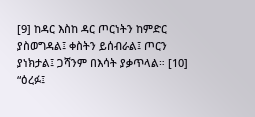[9] ከዳር እስከ ዳር ጦርነትን ከምድር ያስወግዳል፤ ቀስትን ይሰብራል፤ ጦርን ያነክታል፤ ጋሻንም በእሳት ያቃጥላል። [10] “ዕረፉ፤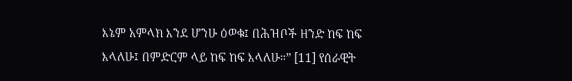እኔም አምላክ እንደ ሆንሁ ዕወቁ፤ በሕዝቦች ዘንድ ከፍ ከፍ እላለሁ፤ በምድርም ላይ ከፍ ከፍ እላለሁ።” [11] የሰራዊት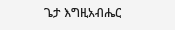ጌታ እግዚአብሔር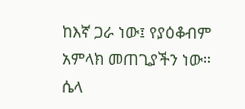ከእኛ ጋራ ነው፤ የያዕቆብም አምላክ መጠጊያችን ነው። ሴላ